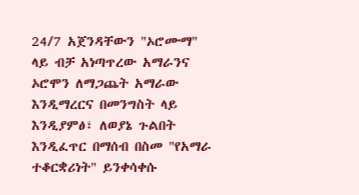24/7 አጀንዳቸውን "ኦሮሙማ" ላይ ብቻ አነጣጥረው አማራንና ኦሮሞን ለማጋጨት አማራው እንዲማረርና በመንግስት ላይ እንዲያምፅ፣ ለወያኔ ጉልበት እንዲፈጥር በማሰብ በስመ "የአማራ ተቆርቋሪነት" ይንቀሳቀሱ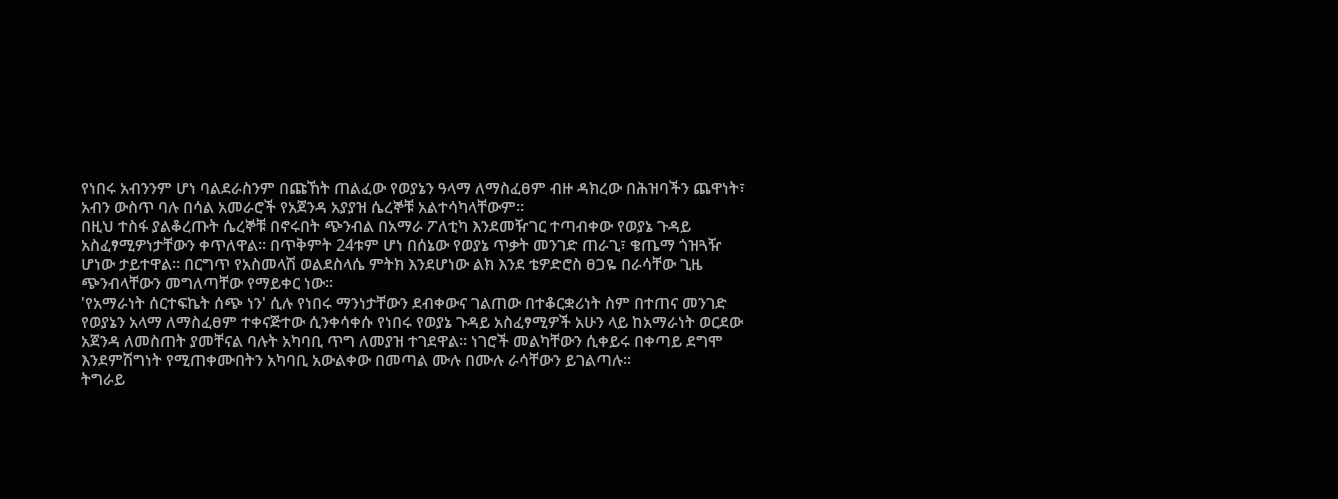የነበሩ አብንንም ሆነ ባልደራስንም በጩኸት ጠልፈው የወያኔን ዓላማ ለማስፈፀም ብዙ ዳክረው በሕዝባችን ጨዋነት፣ አብን ውስጥ ባሉ በሳል አመራሮች የአጀንዳ አያያዝ ሴረኞቹ አልተሳካላቸውም።
በዚህ ተስፋ ያልቆረጡት ሴረኞቹ በኖሩበት ጭንብል በአማራ ፖለቲካ እንደመዥገር ተጣብቀው የወያኔ ጉዳይ አስፈፃሚዎነታቸውን ቀጥለዋል። በጥቅምት 24ቱም ሆነ በሰኔው የወያኔ ጥቃት መንገድ ጠራጊ፣ ቄጤማ ጎዝጓዥ ሆነው ታይተዋል። በርግጥ የአስመላሽ ወልደስላሴ ምትክ እንደሆነው ልክ እንደ ቴዎድሮስ ፀጋዬ በራሳቸው ጊዜ ጭንብላቸውን መግለጣቸው የማይቀር ነው።
'የአማራነት ሰርተፍኬት ሰጭ ነን' ሲሉ የነበሩ ማንነታቸውን ደብቀውና ገልጠው በተቆርቋሪነት ስም በተጠና መንገድ የወያኔን አላማ ለማስፈፀም ተቀናጅተው ሲንቀሳቀሱ የነበሩ የወያኔ ጉዳይ አስፈፃሚዎች አሁን ላይ ከአማራነት ወርደው አጀንዳ ለመስጠት ያመቸናል ባሉት አካባቢ ጥግ ለመያዝ ተገደዋል። ነገሮች መልካቸውን ሲቀይሩ በቀጣይ ደግሞ እንደምሽግነት የሚጠቀሙበትን አካባቢ አውልቀው በመጣል ሙሉ በሙሉ ራሳቸውን ይገልጣሉ።
ትግራይ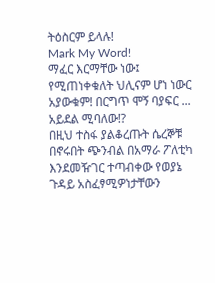ትዕስርም ይላሉ!
Mark My Word!
ማፈር እርማቸው ነው፤ የሚጠነቀቁለት ህሊናም ሆነ ነውር አያውቁም! በርግጥ ሞኝ ባያፍር ... አይደል ሚባለው!?
በዚህ ተስፋ ያልቆረጡት ሴረኞቹ በኖሩበት ጭንብል በአማራ ፖለቲካ እንደመዥገር ተጣብቀው የወያኔ ጉዳይ አስፈፃሚዎነታቸውን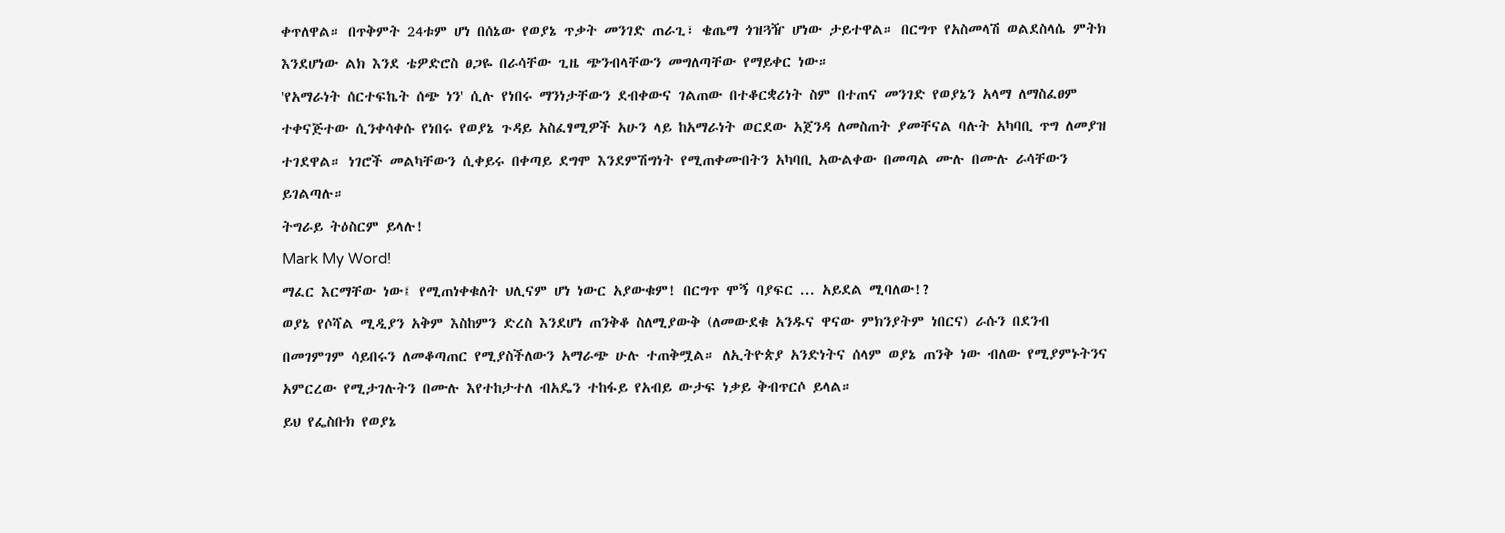ቀጥለዋል። በጥቅምት 24ቱም ሆነ በሰኔው የወያኔ ጥቃት መንገድ ጠራጊ፣ ቄጤማ ጎዝጓዥ ሆነው ታይተዋል። በርግጥ የአስመላሽ ወልደስላሴ ምትክ እንደሆነው ልክ እንደ ቴዎድሮስ ፀጋዬ በራሳቸው ጊዜ ጭንብላቸውን መግለጣቸው የማይቀር ነው።
'የአማራነት ሰርተፍኬት ሰጭ ነን' ሲሉ የነበሩ ማንነታቸውን ደብቀውና ገልጠው በተቆርቋሪነት ስም በተጠና መንገድ የወያኔን አላማ ለማስፈፀም ተቀናጅተው ሲንቀሳቀሱ የነበሩ የወያኔ ጉዳይ አስፈፃሚዎች አሁን ላይ ከአማራነት ወርደው አጀንዳ ለመስጠት ያመቸናል ባሉት አካባቢ ጥግ ለመያዝ ተገደዋል። ነገሮች መልካቸውን ሲቀይሩ በቀጣይ ደግሞ እንደምሽግነት የሚጠቀሙበትን አካባቢ አውልቀው በመጣል ሙሉ በሙሉ ራሳቸውን ይገልጣሉ።
ትግራይ ትዕስርም ይላሉ!
Mark My Word!
ማፈር እርማቸው ነው፤ የሚጠነቀቁለት ህሊናም ሆነ ነውር አያውቁም! በርግጥ ሞኝ ባያፍር ... አይደል ሚባለው!?
ወያኔ የሶሻል ሚዲያን አቅም እስከምን ድረስ እንደሆነ ጠንቅቆ ስለሚያውቅ (ለመውደቁ አንዱና ዋናው ምክንያትም ነበርና) ራሱን በደንብ በመገምገም ሳይበሩን ለመቆጣጠር የሚያስችለውን አማራጭ ሁሉ ተጠቅሟል። ለኢትዮጵያ አንድነትና ሰላም ወያኔ ጠንቅ ነው ብለው የሚያምኑትንና አምርረው የሚታገሉትን በሙሉ እየተከታተለ ብአዴን ተከፋይ የአብይ ውታፍ ነቃይ ቅብጥርሶ ይላል።
ይህ የፌስቡክ የወያኔ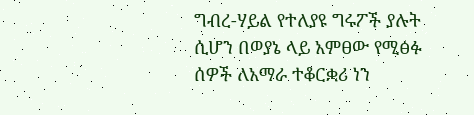ግብረ-ሃይል የተለያዩ ግሩፖች ያሉት ሲሆን በወያኔ ላይ አምፀው የሚፅፉ ሰዎች ለአማራ ተቆርቋሪ ነን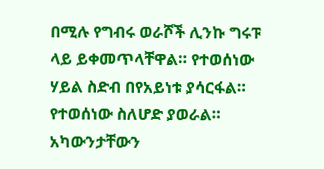በሚሉ የግብሩ ወራሾች ሊንኩ ግሩፑ ላይ ይቀመጥላቸዋል። የተወሰነው ሃይል ስድብ በየአይነቱ ያሳርፋል። የተወሰነው ስለሆድ ያወራል። አካውንታቸውን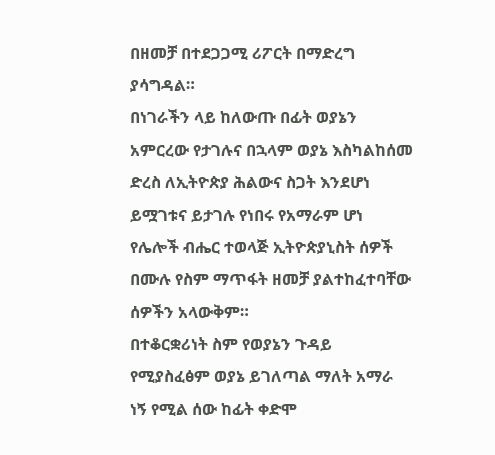በዘመቻ በተደጋጋሚ ሪፖርት በማድረግ ያሳግዳል።
በነገራችን ላይ ከለውጡ በፊት ወያኔን አምርረው የታገሉና በኋላም ወያኔ እስካልከሰመ ድረስ ለኢትዮጵያ ሕልውና ስጋት እንደሆነ ይሟገቱና ይታገሉ የነበሩ የአማራም ሆነ የሌሎች ብሔር ተወላጅ ኢትዮጵያኒስት ሰዎች በሙሉ የስም ማጥፋት ዘመቻ ያልተከፈተባቸው ሰዎችን አላውቅም።
በተቆርቋሪነት ስም የወያኔን ጉዳይ የሚያስፈፅም ወያኔ ይገለጣል ማለት አማራ ነኝ የሚል ሰው ከፊት ቀድሞ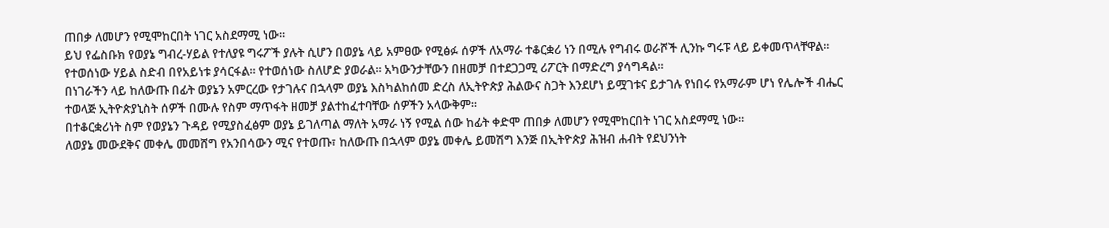ጠበቃ ለመሆን የሚሞከርበት ነገር አስደማሚ ነው።
ይህ የፌስቡክ የወያኔ ግብረ-ሃይል የተለያዩ ግሩፖች ያሉት ሲሆን በወያኔ ላይ አምፀው የሚፅፉ ሰዎች ለአማራ ተቆርቋሪ ነን በሚሉ የግብሩ ወራሾች ሊንኩ ግሩፑ ላይ ይቀመጥላቸዋል። የተወሰነው ሃይል ስድብ በየአይነቱ ያሳርፋል። የተወሰነው ስለሆድ ያወራል። አካውንታቸውን በዘመቻ በተደጋጋሚ ሪፖርት በማድረግ ያሳግዳል።
በነገራችን ላይ ከለውጡ በፊት ወያኔን አምርረው የታገሉና በኋላም ወያኔ እስካልከሰመ ድረስ ለኢትዮጵያ ሕልውና ስጋት እንደሆነ ይሟገቱና ይታገሉ የነበሩ የአማራም ሆነ የሌሎች ብሔር ተወላጅ ኢትዮጵያኒስት ሰዎች በሙሉ የስም ማጥፋት ዘመቻ ያልተከፈተባቸው ሰዎችን አላውቅም።
በተቆርቋሪነት ስም የወያኔን ጉዳይ የሚያስፈፅም ወያኔ ይገለጣል ማለት አማራ ነኝ የሚል ሰው ከፊት ቀድሞ ጠበቃ ለመሆን የሚሞከርበት ነገር አስደማሚ ነው።
ለወያኔ መውደቅና መቀሌ መመሸግ የአንበሳውን ሚና የተወጡ፣ ከለውጡ በኋላም ወያኔ መቀሌ ይመሽግ እንጅ በኢትዮጵያ ሕዝብ ሐብት የደህንነት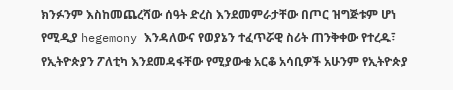ክንፉንም እስከመጨረሻው ሰዓት ድረስ እንደመምራታቸው በጦር ዝግጅቱም ሆነ የሚዲያ hegemony እንዳለውና የወያኔን ተፈጥሯዊ ስሪት ጠንቅቀው የተረዱ፣ የኢትዮጵያን ፖለቲካ እንደመዳፋቸው የሚያውቁ አርቆ አሳቢዎች አሁንም የኢትዮጵያ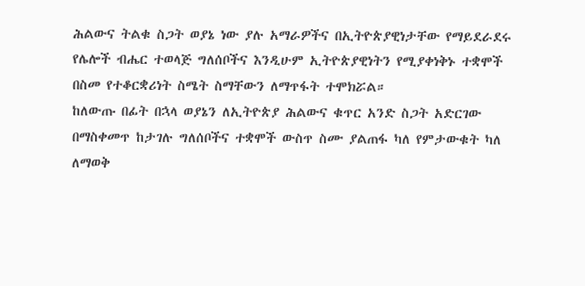ሕልውና ትልቁ ስጋት ወያኔ ነው ያሉ አማራዎችና በኢትዮጵያዊነታቸው የማይደራደሩ የሌሎች ብሔር ተወላጅ ግለሰቦችና እንዲሁም ኢትዮጵያዊነትን የሚያቀነቅኑ ተቋሞች በስመ የተቆርቋሪነት ስሜት ስማቸውን ለማጥፋት ተሞክሯል።
ከለውጡ በፊት በኋላ ወያኔን ለኢትዮጵያ ሕልውና ቁጥር አንድ ስጋት አድርገው በማስቀመጥ ከታገሉ ግለሰቦችና ተቋሞች ውስጥ ስሙ ያልጠፋ ካለ የምታውቁት ካለ ለማወቅ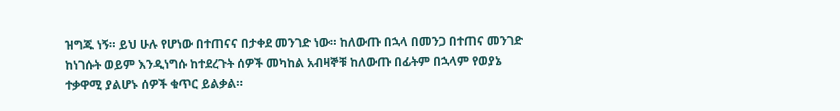ዝግጁ ነኝ። ይህ ሁሉ የሆነው በተጠናና በታቀደ መንገድ ነው። ከለውጡ በኋላ በመንጋ በተጠና መንገድ ከነገሱት ወይም እንዲነግሱ ከተደረጉት ሰዎች መካከል አብዛኞቹ ከለውጡ በፊትም በኋላም የወያኔ ተቃዋሚ ያልሆኑ ሰዎች ቁጥር ይልቃል።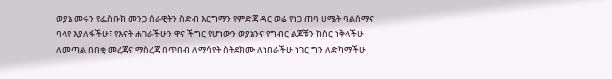ወያኔ መሩን የፌስቡክ መንጋ ሰራዊትን ስድብ እርግማን የምድጃ ዳር ወሬ የነጋ ጠባ ሀሜት ባልሰማና ባላየ እያለፋችሁ፣ የእናት ሐገራችሁን ዋና ችግር የሆነውን ወያኔንና የግብር ልጆቹን ከስር ነቅላችሁ ለመጣል በበቂ መረጃና ማስረጃ በጥበብ ለማሳየት ስትደክሙ ለነበራችሁ ነገር ግን ለድካማችሁ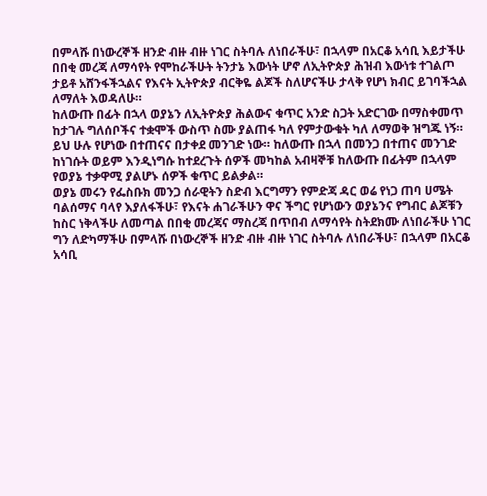በምላሹ በነውረኞች ዘንድ ብዙ ብዙ ነገር ስትባሉ ለነበራችሁ፣ በኋላም በአርቆ አሳቢ እይታችሁ በበቂ መረጃ ለማሳየት የሞከራችሁት ትንታኔ እውነት ሆኖ ለኢትዮጵያ ሕዝብ እውነቱ ተገልጦ ታይቶ አሸንፋችኋልና የእናት ኢትዮጵያ ብርቅዬ ልጆች ስለሆናችሁ ታላቅ የሆነ ክብር ይገባችኋል ለማለት እወዳለሁ።
ከለውጡ በፊት በኋላ ወያኔን ለኢትዮጵያ ሕልውና ቁጥር አንድ ስጋት አድርገው በማስቀመጥ ከታገሉ ግለሰቦችና ተቋሞች ውስጥ ስሙ ያልጠፋ ካለ የምታውቁት ካለ ለማወቅ ዝግጁ ነኝ። ይህ ሁሉ የሆነው በተጠናና በታቀደ መንገድ ነው። ከለውጡ በኋላ በመንጋ በተጠና መንገድ ከነገሱት ወይም እንዲነግሱ ከተደረጉት ሰዎች መካከል አብዛኞቹ ከለውጡ በፊትም በኋላም የወያኔ ተቃዋሚ ያልሆኑ ሰዎች ቁጥር ይልቃል።
ወያኔ መሩን የፌስቡክ መንጋ ሰራዊትን ስድብ እርግማን የምድጃ ዳር ወሬ የነጋ ጠባ ሀሜት ባልሰማና ባላየ እያለፋችሁ፣ የእናት ሐገራችሁን ዋና ችግር የሆነውን ወያኔንና የግብር ልጆቹን ከስር ነቅላችሁ ለመጣል በበቂ መረጃና ማስረጃ በጥበብ ለማሳየት ስትደክሙ ለነበራችሁ ነገር ግን ለድካማችሁ በምላሹ በነውረኞች ዘንድ ብዙ ብዙ ነገር ስትባሉ ለነበራችሁ፣ በኋላም በአርቆ አሳቢ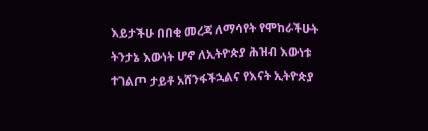እይታችሁ በበቂ መረጃ ለማሳየት የሞከራችሁት ትንታኔ እውነት ሆኖ ለኢትዮጵያ ሕዝብ እውነቱ ተገልጦ ታይቶ አሸንፋችኋልና የእናት ኢትዮጵያ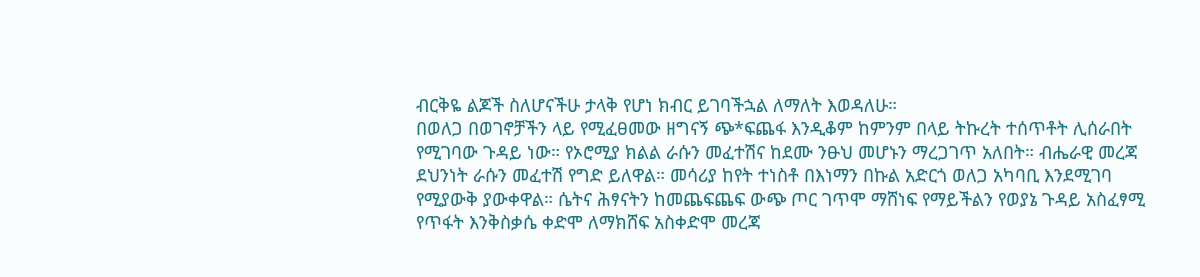ብርቅዬ ልጆች ስለሆናችሁ ታላቅ የሆነ ክብር ይገባችኋል ለማለት እወዳለሁ።
በወለጋ በወገኖቻችን ላይ የሚፈፀመው ዘግናኝ ጭ*ፍጨፋ እንዲቆም ከምንም በላይ ትኩረት ተሰጥቶት ሊሰራበት የሚገባው ጉዳይ ነው። የኦሮሚያ ክልል ራሱን መፈተሽና ከደሙ ንፁህ መሆኑን ማረጋገጥ አለበት። ብሔራዊ መረጃ ደህንነት ራሱን መፈተሽ የግድ ይለዋል። መሳሪያ ከየት ተነስቶ በእነማን በኩል አድርጎ ወለጋ አካባቢ እንደሚገባ የሚያውቅ ያውቀዋል። ሴትና ሕፃናትን ከመጨፍጨፍ ውጭ ጦር ገጥሞ ማሸነፍ የማይችልን የወያኔ ጉዳይ አስፈፃሚ የጥፋት እንቅስቃሴ ቀድሞ ለማክሸፍ አስቀድሞ መረጃ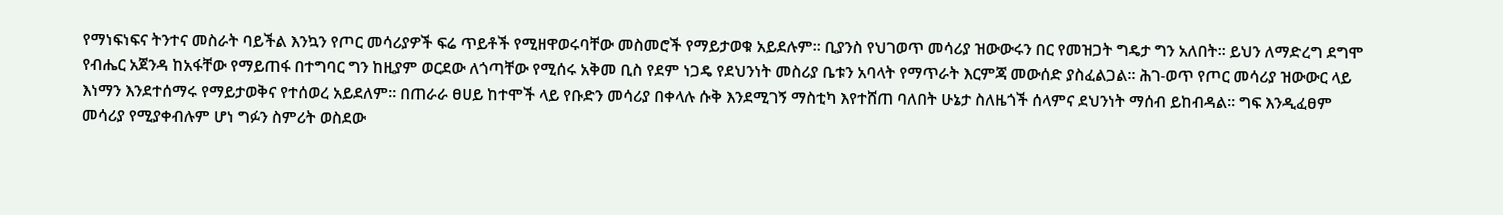የማነፍነፍና ትንተና መስራት ባይችል እንኳን የጦር መሳሪያዎች ፍሬ ጥይቶች የሚዘዋወሩባቸው መስመሮች የማይታወቁ አይደሉም። ቢያንስ የህገወጥ መሳሪያ ዝውውሩን በር የመዝጋት ግዴታ ግን አለበት። ይህን ለማድረግ ደግሞ የብሔር አጀንዳ ከአፋቸው የማይጠፋ በተግባር ግን ከዚያም ወርደው ለጎጣቸው የሚሰሩ አቅመ ቢስ የደም ነጋዴ የደህንነት መስሪያ ቤቱን አባላት የማጥራት እርምጃ መውሰድ ያስፈልጋል። ሕገ-ወጥ የጦር መሳሪያ ዝውውር ላይ እነማን እንደተሰማሩ የማይታወቅና የተሰወረ አይደለም። በጠራራ ፀሀይ ከተሞች ላይ የቡድን መሳሪያ በቀላሉ ሱቅ እንደሚገኝ ማስቲካ እየተሸጠ ባለበት ሁኔታ ስለዜጎች ሰላምና ደህንነት ማሰብ ይከብዳል። ግፍ እንዲፈፀም መሳሪያ የሚያቀብሉም ሆነ ግፉን ስምሪት ወስደው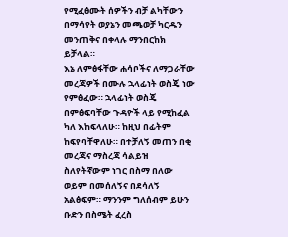የሚፈፅሙት ሰዎችን ብቻ ልካቸውን በማሳየት ወያኔን መጫወቻ ካርዱን መንጠቅና በቀላሉ ማንበርከክ ይቻላል።
እኔ ለምፅፋቸው ሐሳቦችና ለማጋራቸው መረጃዎች በሙሉ ኋላፊነት ወስጄ ነው የምፅፈው። ኋላፊነት ወስጄ በምፅፍባቸው ጉዳዮች ላይ የሚከፈል ካለ እከፍላለሁ። ከዚህ በፊትም ከፍየባቸዋለሁ። በተቻለኝ መጠን በቂ መረጃና ማስረጃ ሳልይዝ ስለየትኛውም ነገር በስማ በለው ወይም በመሰለኝና በደሳለኝ አልፅፍም። ማንንም ግለሰብም ይሁን ቡድን በስሜት ፈረስ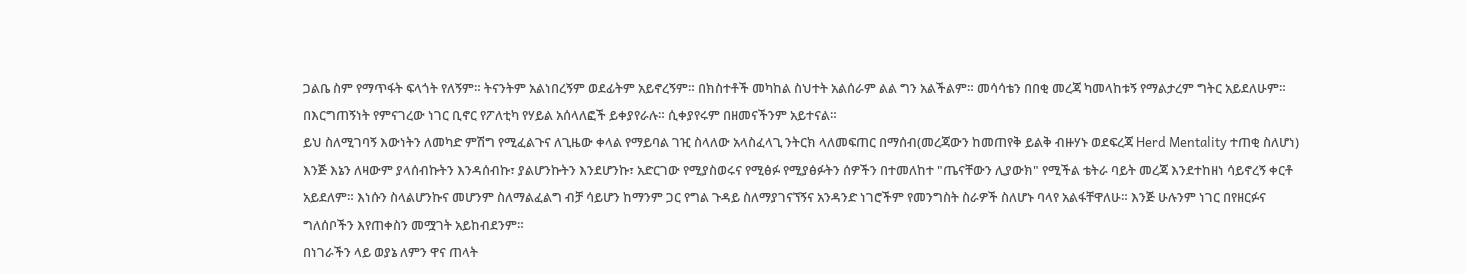ጋልቤ ስም የማጥፋት ፍላጎት የለኝም። ትናንትም አልነበረኝም ወደፊትም አይኖረኝም። በክስተቶች መካከል ስህተት አልሰራም ልል ግን አልችልም። መሳሳቴን በበቂ መረጃ ካመላከቱኝ የማልታረም ግትር አይደለሁም። በእርግጠኝነት የምናገረው ነገር ቢኖር የፖለቲካ የሃይል አሰላለፎች ይቀያየራሉ። ሲቀያየሩም በዘመናችንም አይተናል።
ይህ ስለሚገባኝ እውነትን ለመካድ ምሽግ የሚፈልጉና ለጊዜው ቀላል የማይባል ገዢ ስላለው አላስፈላጊ ንትርክ ላለመፍጠር በማሰብ(መረጃውን ከመጠየቅ ይልቅ ብዙሃኑ ወደፍረጃ Herd Mentality ተጠቂ ስለሆነ) እንጅ እኔን ለዛውም ያላሰብኩትን እንዳሰብኩ፣ ያልሆንኩትን እንደሆንኩ፣ አድርገው የሚያስወሩና የሚፅፉ የሚያፅፉትን ሰዎችን በተመለከተ "ጤናቸውን ሊያውክ" የሚችል ቴትራ ባይት መረጃ እንደተከዘነ ሳይኖረኝ ቀርቶ አይደለም። እነሱን ስላልሆንኩና መሆንም ስለማልፈልግ ብቻ ሳይሆን ከማንም ጋር የግል ጉዳይ ስለማያገናኘኝና አንዳንድ ነገሮችም የመንግስት ስራዎች ስለሆኑ ባላየ አልፋቸዋለሁ። እንጅ ሁሉንም ነገር በየዘርፉና ግለሰቦችን እየጠቀስን መሟገት አይከብደንም።
በነገራችን ላይ ወያኔ ለምን ዋና ጠላት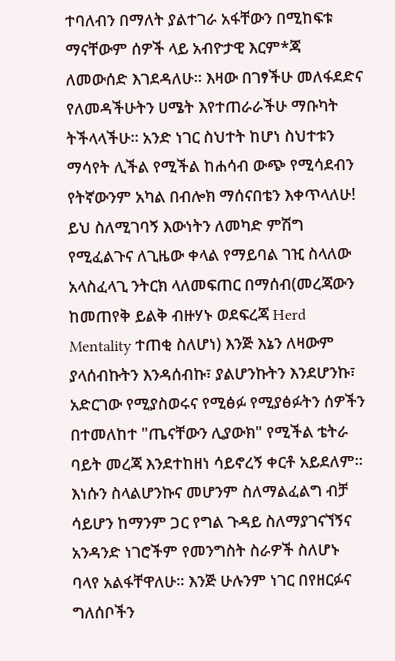ተባለብን በማለት ያልተገራ አፋቸውን በሚከፍቱ ማናቸውም ሰዎች ላይ አብዮታዊ እርም*ጃ ለመውሰድ እገደዳለሁ። እዛው በገፃችሁ መለፋደድና የለመዳችሁትን ሀሜት እየተጠራራችሁ ማቡካት ትችላላችሁ። አንድ ነገር ስህተት ከሆነ ስህተቱን ማሳየት ሊችል የሚችል ከሐሳብ ውጭ የሚሳደብን የትኛውንም አካል በብሎክ ማሰናበቴን እቀጥላለሁ!
ይህ ስለሚገባኝ እውነትን ለመካድ ምሽግ የሚፈልጉና ለጊዜው ቀላል የማይባል ገዢ ስላለው አላስፈላጊ ንትርክ ላለመፍጠር በማሰብ(መረጃውን ከመጠየቅ ይልቅ ብዙሃኑ ወደፍረጃ Herd Mentality ተጠቂ ስለሆነ) እንጅ እኔን ለዛውም ያላሰብኩትን እንዳሰብኩ፣ ያልሆንኩትን እንደሆንኩ፣ አድርገው የሚያስወሩና የሚፅፉ የሚያፅፉትን ሰዎችን በተመለከተ "ጤናቸውን ሊያውክ" የሚችል ቴትራ ባይት መረጃ እንደተከዘነ ሳይኖረኝ ቀርቶ አይደለም። እነሱን ስላልሆንኩና መሆንም ስለማልፈልግ ብቻ ሳይሆን ከማንም ጋር የግል ጉዳይ ስለማያገናኘኝና አንዳንድ ነገሮችም የመንግስት ስራዎች ስለሆኑ ባላየ አልፋቸዋለሁ። እንጅ ሁሉንም ነገር በየዘርፉና ግለሰቦችን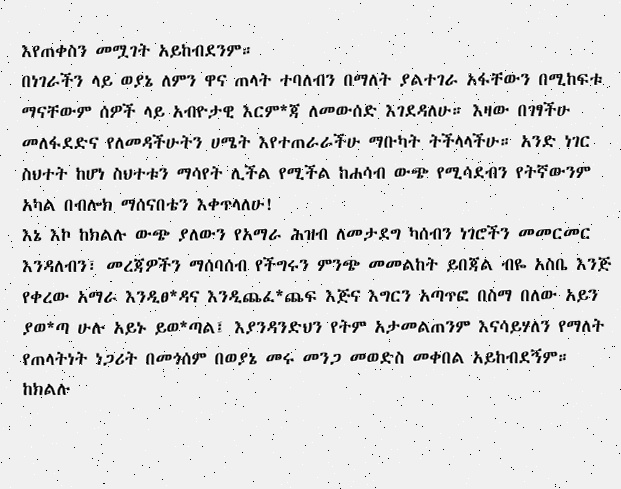እየጠቀስን መሟገት አይከብደንም።
በነገራችን ላይ ወያኔ ለምን ዋና ጠላት ተባለብን በማለት ያልተገራ አፋቸውን በሚከፍቱ ማናቸውም ሰዎች ላይ አብዮታዊ እርም*ጃ ለመውሰድ እገደዳለሁ። እዛው በገፃችሁ መለፋደድና የለመዳችሁትን ሀሜት እየተጠራራችሁ ማቡካት ትችላላችሁ። አንድ ነገር ስህተት ከሆነ ስህተቱን ማሳየት ሊችል የሚችል ከሐሳብ ውጭ የሚሳደብን የትኛውንም አካል በብሎክ ማሰናበቴን እቀጥላለሁ!
እኔ እኮ ከክልሉ ውጭ ያለውን የአማራ ሕዝብ ለመታደግ ካሰብን ነገሮችን መመርመር እንዳለብን፣ መረጃዎችን ማሰባሰብ የችግሩን ምንጭ መመልከት ይበጃል ብዬ አስቤ እንጅ የቀረው አማራ እንዲፀ*ዳና እንዲጨፈ*ጨፍ እጅና እግርን አጣጥፎ በስማ በለው አይን ያወ*ጣ ሁሉ አይኑ ይወ*ጣል፤ እያንዳንድህን የትም አታመልጠንም እናሳይሃለን የማለት የጠላትነት ነጋሪት በመጎሰም በወያኔ መሩ መንጋ መወድስ መቀበል አይከብደኝም።
ከክልሉ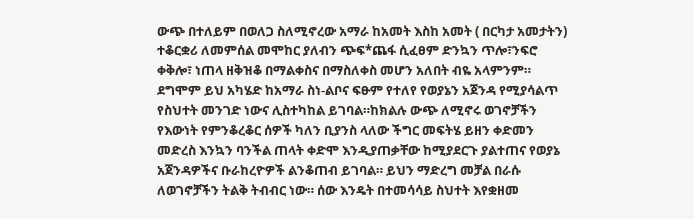ውጭ በተለይም በወለጋ ስለሚኖረው አማራ ከአመት እስከ አመት ( በርካታ አመታትን) ተቆርቋሪ ለመምሰል መሞከር ያለብን ጭፍ*ጨፋ ሲፈፀም ድንኳን ጥሎ፣ንፍሮ ቀቅሎ፣ ነጠላ ዘቅዝቆ በማልቀስና በማስለቀስ መሆን አለበት ብዬ አላምንም። ደግሞም ይህ አካሄድ ከአማራ ስነ-ልቦና ፍፁም የተለየ የወያኔን አጀንዳ የሚያሳልጥ የስህተት መንገድ ነውና ሊስተካከል ይገባል።ከክልሉ ውጭ ለሚኖሩ ወገኖቻችን የእውነት የምንቆረቆር ሰዎች ካለን ቢያንስ ላለው ችግር መፍትሄ ይዘን ቀድመን መድረስ እንኳን ባንችል ጠላት ቀድሞ እንዲያጠቃቸው ከሚያደርጉ ያልተጠና የወያኔ አጀንዳዎችና ቡራከረዮዎች ልንቆጠብ ይገባል። ይህን ማድረግ መቻል በራሱ ለወገኖቻችን ትልቅ ትብብር ነው። ሰው እንዴት በተመሳሳይ ስህተት እየቋዘመ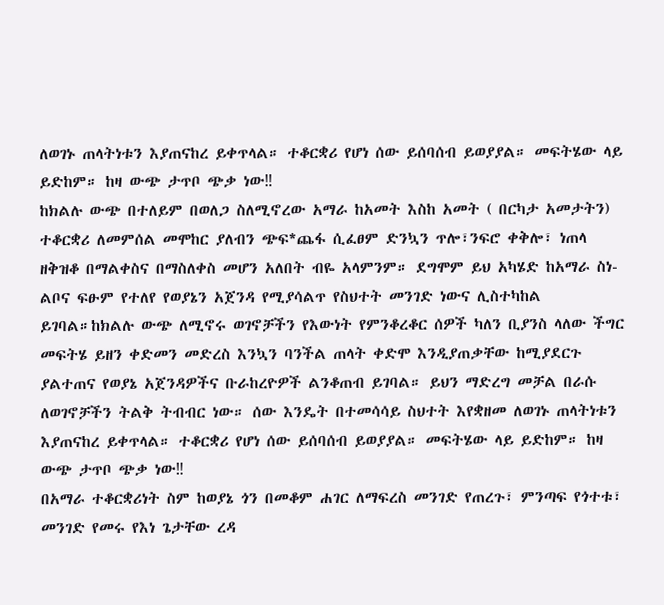ለወገኑ ጠላትነቱን እያጠናከረ ይቀጥላል። ተቆርቋሪ የሆነ ሰው ይሰባሰብ ይወያያል። መፍትሄው ላይ ይድከም። ከዛ ውጭ ታጥቦ ጭቃ ነው‼
ከክልሉ ውጭ በተለይም በወለጋ ስለሚኖረው አማራ ከአመት እስከ አመት ( በርካታ አመታትን) ተቆርቋሪ ለመምሰል መሞከር ያለብን ጭፍ*ጨፋ ሲፈፀም ድንኳን ጥሎ፣ንፍሮ ቀቅሎ፣ ነጠላ ዘቅዝቆ በማልቀስና በማስለቀስ መሆን አለበት ብዬ አላምንም። ደግሞም ይህ አካሄድ ከአማራ ስነ-ልቦና ፍፁም የተለየ የወያኔን አጀንዳ የሚያሳልጥ የስህተት መንገድ ነውና ሊስተካከል ይገባል።ከክልሉ ውጭ ለሚኖሩ ወገኖቻችን የእውነት የምንቆረቆር ሰዎች ካለን ቢያንስ ላለው ችግር መፍትሄ ይዘን ቀድመን መድረስ እንኳን ባንችል ጠላት ቀድሞ እንዲያጠቃቸው ከሚያደርጉ ያልተጠና የወያኔ አጀንዳዎችና ቡራከረዮዎች ልንቆጠብ ይገባል። ይህን ማድረግ መቻል በራሱ ለወገኖቻችን ትልቅ ትብብር ነው። ሰው እንዴት በተመሳሳይ ስህተት እየቋዘመ ለወገኑ ጠላትነቱን እያጠናከረ ይቀጥላል። ተቆርቋሪ የሆነ ሰው ይሰባሰብ ይወያያል። መፍትሄው ላይ ይድከም። ከዛ ውጭ ታጥቦ ጭቃ ነው‼
በአማራ ተቆርቋሪነት ስም ከወያኔ ጎን በመቆም ሐገር ለማፍረስ መንገድ የጠረጉ፣ ምንጣፍ የጎተቱ፣ መንገድ የመሩ የእነ ጌታቸው ረዳ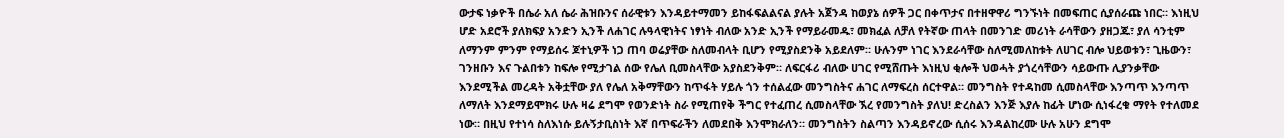ውታፍ ነቃዮች በሴራ አለ ሴራ ሕዝቡንና ሰራዊቱን እንዳይተማመን ይከፋፍልልናል ያሉት አጀንዳ ከወያኔ ሰዎች ጋር በቀጥታና በተዘዋዋሪ ግንኙነት በመፍጠር ሲያሰራጩ ነበር። እነዚህ ሆድ አደሮች ያለክፍያ አንድን ኢንች ለሐገር ሉዓላዊነትና ነፃነት ብለው አንድ ኢንች የማይራመዱ፣ መክፈል ለቻለ የትኛው ጠላት በመንገድ መሪነት ራሳቸውን ያዘጋጁ፣ ያለ ሳንቲም ለማንም ምንም የማይሰሩ ጆተኒዎች ነጋ ጠባ ወሬያቸው ስለመብላት ቢሆን የሚያስደንቅ አይደለም። ሁሉንም ነገር እንደራሳቸው ስለሚመለከቱት ለሀገር ብሎ ህይወቱን፣ ጊዜውን፣ ገንዘቡን እና ጉልበቱን ከፍሎ የሚታገል ሰው የሌለ ቢመስላቸው አያስደንቅም። ለፍርፋሪ ብለው ሀገር የሚሸጡት እነዚህ ቂሎች ህወሓት ያጎረሳቸውን ሳይውጡ ሊያንቃቸው እንደሚችል መረዳት አቅቷቸው ያለ የሌለ አቅማቸውን ከጥፋት ሃይሉ ጎን ተሰልፈው መንግስትና ሐገር ለማፍረስ ሰርተዋል። መንግስት የተዳከመ ሲመስላቸው እንጣጥ እንጣጥ ለማለት እንደማይሞክሩ ሁሉ ዛሬ ደግሞ የወንድነት ስራ የሚጠየቅ ችግር የተፈጠረ ሲመስላቸው ኧረ የመንግስት ያለህ! ድረስልን እንጅ እያሉ ከፊት ሆነው ሲነፋረቁ ማየት የተለመደ ነው። በዚህ የተነሳ ስለእነሱ ይሉኝታቢስነት እኛ በጥፍራችን ለመደበቅ እንሞክራለን። መንግስትን ስልጣን እንዳይኖረው ሲሰሩ እንዳልከረሙ ሁሉ አሁን ደግሞ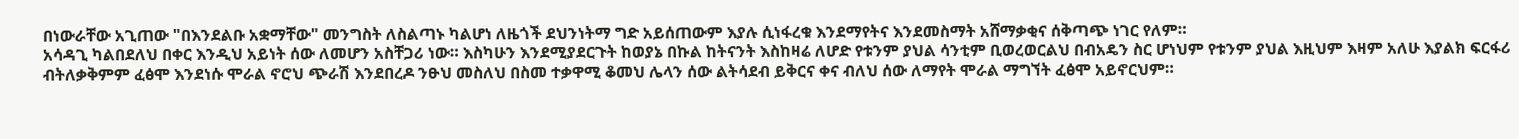በነውራቸው አጊጠው "በእንደልቡ አቋማቸው" መንግስት ለስልጣኑ ካልሆነ ለዜጎች ደህንነትማ ግድ አይሰጠውም እያሉ ሲነፋረቁ እንደማየትና እንደመስማት አሸማቃቂና ሰቅጣጭ ነገር የለም።
አሳዳጊ ካልበደለህ በቀር እንዲህ አይነት ሰው ለመሆን አስቸጋሪ ነው። እስካሁን እንደሚያደርጉት ከወያኔ በኩል ከትናንት እስከዛሬ ለሆድ የቱንም ያህል ሳንቲም ቢወረወርልህ በብአዴን ስር ሆነህም የቱንም ያህል እዚህም እዛም አለሁ እያልክ ፍርፋሪ ብትለቃቅምም ፈፅሞ እንደነሱ ሞራል ኖሮህ ጭራሽ እንደበረዶ ንፁህ መስለህ በስመ ተቃዋሚ ቆመህ ሌላን ሰው ልትሳደብ ይቅርና ቀና ብለህ ሰው ለማየት ሞራል ማግኘት ፈፅሞ አይኖርህም።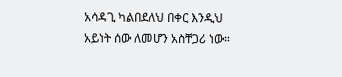አሳዳጊ ካልበደለህ በቀር እንዲህ አይነት ሰው ለመሆን አስቸጋሪ ነው።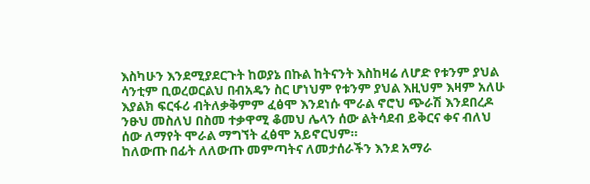እስካሁን እንደሚያደርጉት ከወያኔ በኩል ከትናንት እስከዛሬ ለሆድ የቱንም ያህል ሳንቲም ቢወረወርልህ በብአዴን ስር ሆነህም የቱንም ያህል እዚህም እዛም አለሁ እያልክ ፍርፋሪ ብትለቃቅምም ፈፅሞ እንደነሱ ሞራል ኖሮህ ጭራሽ እንደበረዶ ንፁህ መስለህ በስመ ተቃዋሚ ቆመህ ሌላን ሰው ልትሳደብ ይቅርና ቀና ብለህ ሰው ለማየት ሞራል ማግኘት ፈፅሞ አይኖርህም።
ከለውጡ በፊት ለለውጡ መምጣትና ለመታሰራችን እንደ አማራ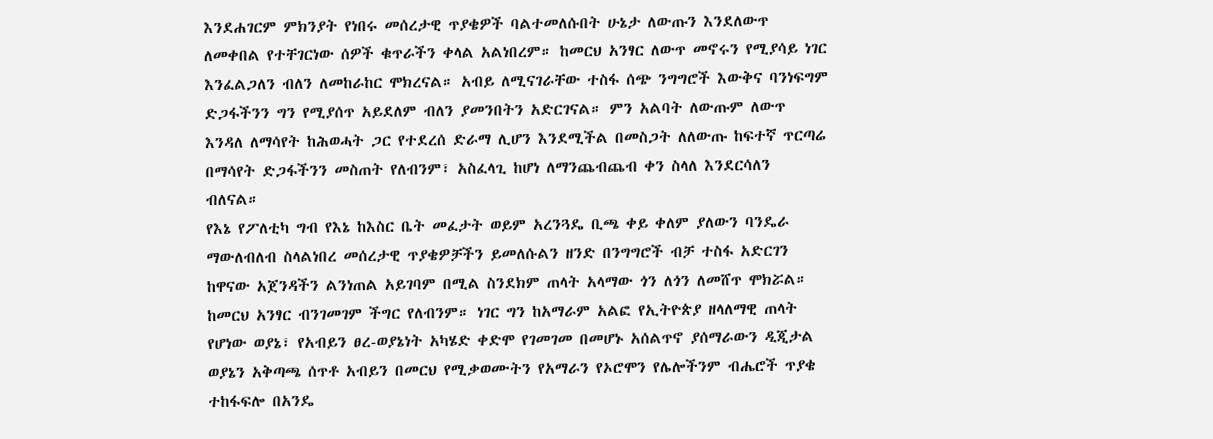እንደሐገርም ምክንያት የነበሩ መሰረታዊ ጥያቄዎች ባልተመለሱበት ሁኔታ ለውጡን እንደለውጥ ለመቀበል የተቸገርነው ሰዎች ቁጥራችን ቀላል አልነበረም። ከመርህ አንፃር ለውጥ መኖሩን የሚያሳይ ነገር እንፈልጋለን ብለን ለመከራከር ሞክረናል። አብይ ለሚናገራቸው ተስፋ ሰጭ ንግግሮች እውቅና ባንነፍግም ድጋፋችንን ግን የሚያሰጥ አይደለም ብለን ያመንበትን አድርገናል። ምን አልባት ለውጡም ለውጥ እንዳለ ለማሳየት ከሕወሓት ጋር የተደረሰ ድራማ ሊሆን እንደሚችል በመስጋት ለለውጡ ከፍተኛ ጥርጣሬ በማሳየት ድጋፋችንን መስጠት የለብንም፣ አስፈላጊ ከሆነ ለማንጨብጨብ ቀን ስላለ እንደርሳለን ብለናል።
የእኔ የፖለቲካ ግብ የእኔ ከእስር ቤት መፈታት ወይም አረንጓዴ ቢጫ ቀይ ቀለም ያለውን ባንዴራ ማውለብለብ ስላልነበረ መሰረታዊ ጥያቄዎቻችን ይመለሱልን ዘንድ በንግግሮች ብቻ ተስፋ አድርገን ከዋናው አጀንዳችን ልንነጠል አይገባም በሚል ስንደክም ጠላት አላማው ጎን ለጎን ለመሸጥ ሞክሯል። ከመርህ አንፃር ብንገመገም ችግር የለብንም። ነገር ግን ከአማራም አልፎ የኢትዮጵያ ዘላለማዊ ጠላት የሆነው ወያኔ፣ የአብይን ፀረ-ወያኔነት አካሄድ ቀድሞ የገመገመ በመሆኑ አሰልጥኖ ያሰማራውን ዲጂታል ወያኔን አቅጣጫ ሰጥቶ አብይን በመርህ የሚቃወሙትን የአማራን የኦሮሞን የሌሎችንም ብሔሮች ጥያቄ ተከፋፍሎ በአንዴ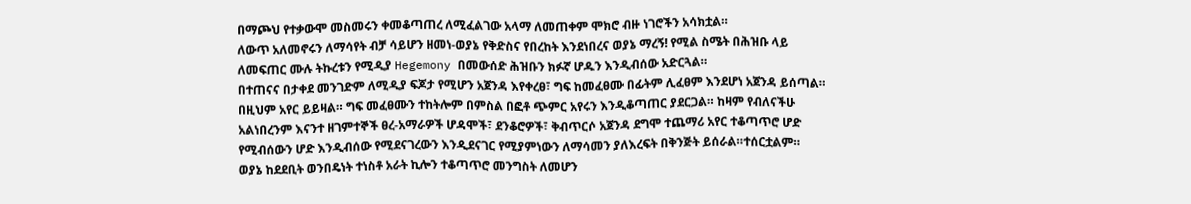በማጮህ የተቃውሞ መስመሩን ቀመቆጣጠረ ለሚፈልገው አላማ ለመጠቀም ሞክሮ ብዙ ነገሮችን አሳክቷል።
ለውጥ አለመኖሩን ለማሳየት ብቻ ሳይሆን ዘመነ-ወያኔ የቅድስና የበረከት እንደነበረና ወያኔ ማረኝ! የሚል ስሜት በሕዝቡ ላይ ለመፍጠር ሙሉ ትኩረቱን የሚዲያ Hegemony በመውሰድ ሕዝቡን ክፉኛ ሆዱን እንዲብሰው አድርጓል።
በተጠናና በታቀደ መንገድም ለሚዲያ ፍጆታ የሚሆን አጀንዳ እየቀረፀ፣ ግፍ ከመፈፀሙ በፊትም ሊፈፀም እንደሆነ አጀንዳ ይሰጣል። በዚህም አየር ይይዛል። ግፍ መፈፀሙን ተከትሎም በምስል በፎቶ ጭምር አየሩን እንዲቆጣጠር ያደርጋል። ከዛም የብለናችሁ አልነበረንም እናንተ ዘገምተኞች ፀረ-አማራዎች ሆዳሞች፣ ደንቆሮዎች፣ ቅብጥርሶ አጀንዳ ደግሞ ተጨማሪ አየር ተቆጣጥሮ ሆድ የሚብሰውን ሆድ እንዲብሰው የሚደናገረውን እንዲደናገር የሚያምነውን ለማሳመን ያለእረፍት በቅንጅት ይሰራል።ተሰርቷልም።
ወያኔ ከደደቢት ወንበዴነት ተነስቶ አራት ኪሎን ተቆጣጥሮ መንግስት ለመሆን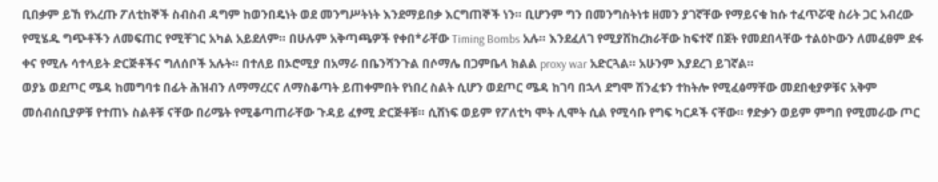ቢበቃም ይኸ የአረጡ ፖለቲከኞች ስብስብ ዳግም ከወንበዴነት ወደ መንግሥትነት እንደማይበቃ እርግጠኞች ነን። ቢሆንም ግን በመንግስትነቱ ዘመን ያገኛቸው የማይናቁ ከሱ ተፈጥሯዊ ስሪት ጋር አብረው የሚሄዱ ግጭቶችን ለመፍጠር የሚቸገር አካል አይደለም። በሁሉም አቅጣጫዎች የቀበ*ራቸው Timing Bombs አሉ። እንደፈለገ የሚያሽከረክራቸው ከፍተኛ በጀት የመደበላቸው ተልዕኮውን ለመፈፀም ደፋ ቀና የሚሉ ሳተላይት ድርጅቶችና ግለሰቦች አሉት። በተለይ በኦሮሚያ በአማራ በቤንሻንጉል በሶማሌ በጋምቤላ ክልል proxy war አድርጓል። አሁንም እያደረገ ይገኛል።
ወያኔ ወደጦር ሜዳ ከመግባቱ በፊት ሕዝብን ለማማረርና ለማስቆጣት ይጠቀምበት የነበረ ስልት ሲሆን ወደጦር ሜዳ ከገባ በኋላ ደግሞ ሽንፈቱን ተከትሎ የሚፈፅማቸው መደበቂያዎቹና አቅም መሰብሰቢያዎቹ የተጠኑ ስልቶቹ ናቸው በሪሜት የሚቆጣጠራቸው ጉዳይ ፈፃሚ ድርጅቶቹ። ሲሸነፍ ወይም የፖለቲካ ሞት ሊሞት ሲል የሚሳቡ የግፍ ካርዶች ናቸው። ፃድቃን ወይም ምግበ የሚመራው ጦር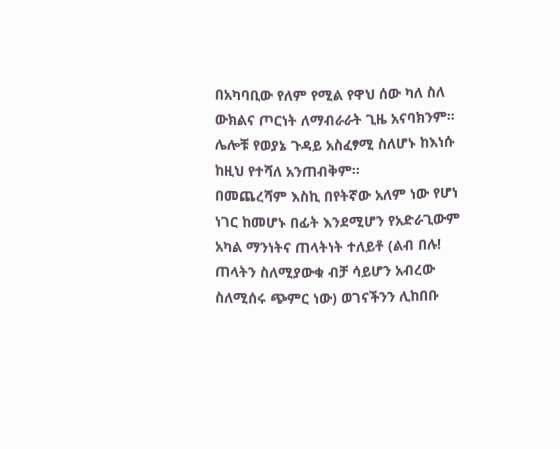በአካባቢው የለም የሚል የዋህ ሰው ካለ ስለ ውክልና ጦርነት ለማብራራት ጊዜ አናባክንም። ሌሎቹ የወያኔ ጉዳይ አስፈፃሚ ስለሆኑ ከእነሱ ከዚህ የተሻለ አንጠብቅም።
በመጨረሻም እስኪ በየትኛው አለም ነው የሆነ ነገር ከመሆኑ በፊት እንደሚሆን የአድራጊውም አካል ማንነትና ጠላትነት ተለይቶ (ልብ በሉ! ጠላትን ስለሚያውቁ ብቻ ሳይሆን አብረው ስለሚሰሩ ጭምር ነው) ወገናችንን ሊከበቡ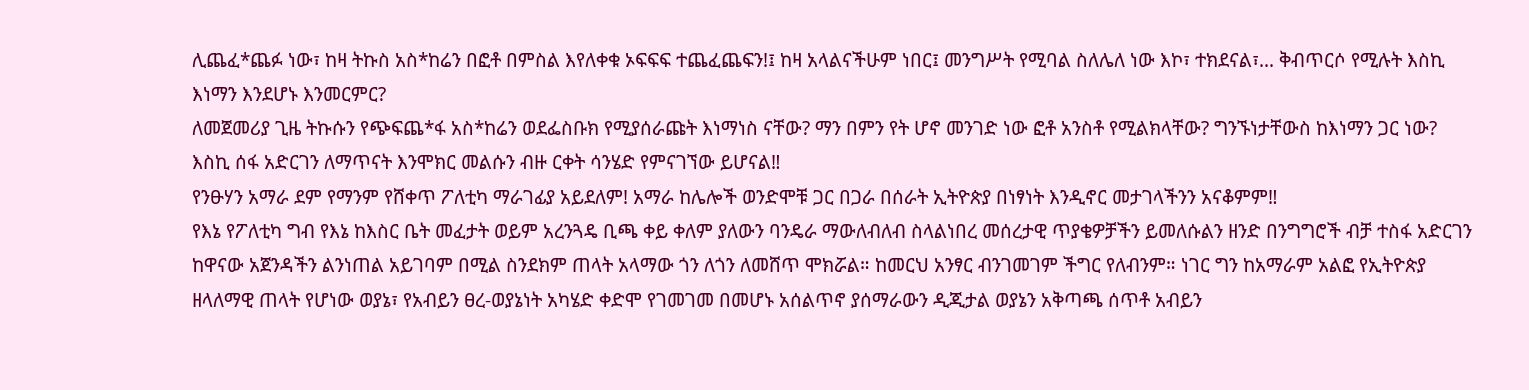ሊጨፈ*ጨፉ ነው፣ ከዛ ትኩስ አስ*ከሬን በፎቶ በምስል እየለቀቁ ኦፍፍፍ ተጨፈጨፍን!፤ ከዛ አላልናችሁም ነበር፤ መንግሥት የሚባል ስለሌለ ነው እኮ፣ ተክደናል፣... ቅብጥርሶ የሚሉት እስኪ እነማን እንደሆኑ እንመርምር?
ለመጀመሪያ ጊዜ ትኩሱን የጭፍጨ*ፋ አስ*ከሬን ወደፌስቡክ የሚያሰራጩት እነማነስ ናቸው? ማን በምን የት ሆኖ መንገድ ነው ፎቶ አንስቶ የሚልክላቸው? ግንኙነታቸውስ ከእነማን ጋር ነው? እስኪ ሰፋ አድርገን ለማጥናት እንሞክር መልሱን ብዙ ርቀት ሳንሄድ የምናገኘው ይሆናል‼
የንፁሃን አማራ ደም የማንም የሸቀጥ ፖለቲካ ማራገፊያ አይደለም! አማራ ከሌሎች ወንድሞቹ ጋር በጋራ በሰራት ኢትዮጵያ በነፃነት እንዲኖር መታገላችንን አናቆምም‼
የእኔ የፖለቲካ ግብ የእኔ ከእስር ቤት መፈታት ወይም አረንጓዴ ቢጫ ቀይ ቀለም ያለውን ባንዴራ ማውለብለብ ስላልነበረ መሰረታዊ ጥያቄዎቻችን ይመለሱልን ዘንድ በንግግሮች ብቻ ተስፋ አድርገን ከዋናው አጀንዳችን ልንነጠል አይገባም በሚል ስንደክም ጠላት አላማው ጎን ለጎን ለመሸጥ ሞክሯል። ከመርህ አንፃር ብንገመገም ችግር የለብንም። ነገር ግን ከአማራም አልፎ የኢትዮጵያ ዘላለማዊ ጠላት የሆነው ወያኔ፣ የአብይን ፀረ-ወያኔነት አካሄድ ቀድሞ የገመገመ በመሆኑ አሰልጥኖ ያሰማራውን ዲጂታል ወያኔን አቅጣጫ ሰጥቶ አብይን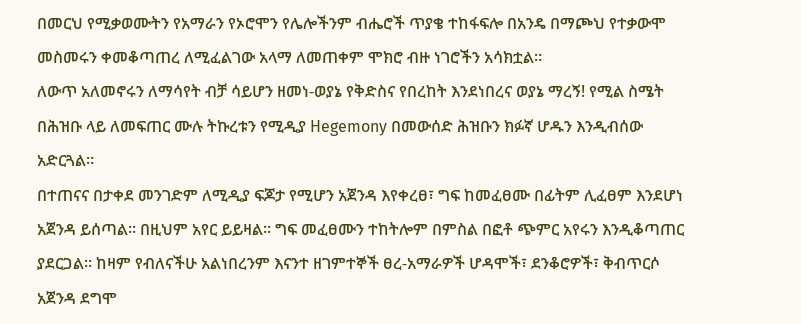በመርህ የሚቃወሙትን የአማራን የኦሮሞን የሌሎችንም ብሔሮች ጥያቄ ተከፋፍሎ በአንዴ በማጮህ የተቃውሞ መስመሩን ቀመቆጣጠረ ለሚፈልገው አላማ ለመጠቀም ሞክሮ ብዙ ነገሮችን አሳክቷል።
ለውጥ አለመኖሩን ለማሳየት ብቻ ሳይሆን ዘመነ-ወያኔ የቅድስና የበረከት እንደነበረና ወያኔ ማረኝ! የሚል ስሜት በሕዝቡ ላይ ለመፍጠር ሙሉ ትኩረቱን የሚዲያ Hegemony በመውሰድ ሕዝቡን ክፉኛ ሆዱን እንዲብሰው አድርጓል።
በተጠናና በታቀደ መንገድም ለሚዲያ ፍጆታ የሚሆን አጀንዳ እየቀረፀ፣ ግፍ ከመፈፀሙ በፊትም ሊፈፀም እንደሆነ አጀንዳ ይሰጣል። በዚህም አየር ይይዛል። ግፍ መፈፀሙን ተከትሎም በምስል በፎቶ ጭምር አየሩን እንዲቆጣጠር ያደርጋል። ከዛም የብለናችሁ አልነበረንም እናንተ ዘገምተኞች ፀረ-አማራዎች ሆዳሞች፣ ደንቆሮዎች፣ ቅብጥርሶ አጀንዳ ደግሞ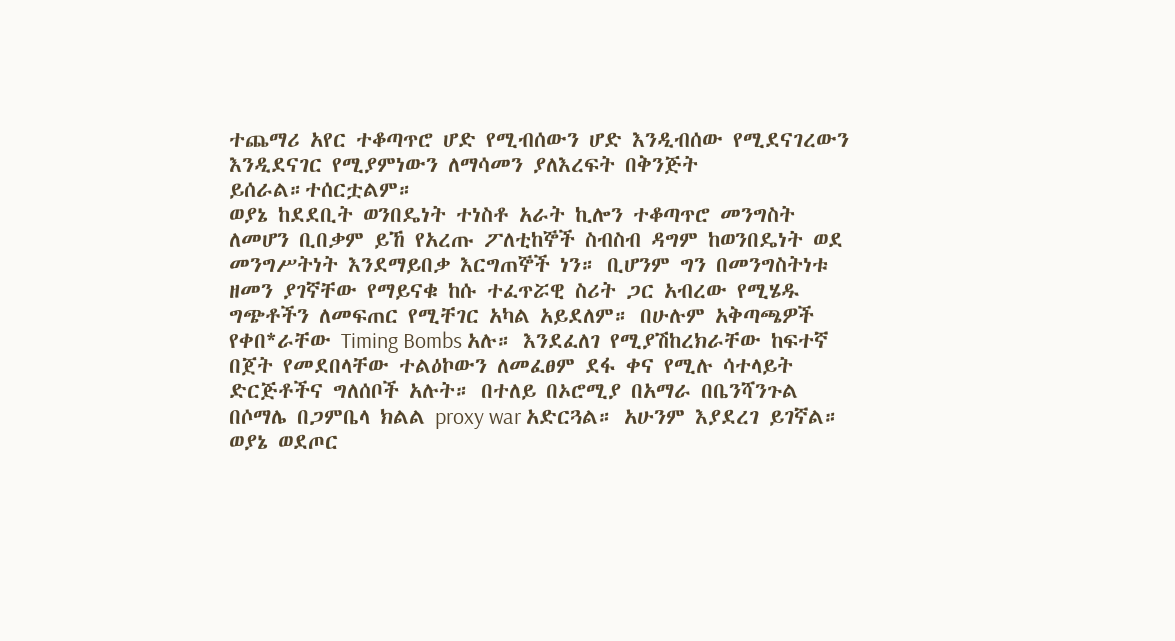ተጨማሪ አየር ተቆጣጥሮ ሆድ የሚብሰውን ሆድ እንዲብሰው የሚደናገረውን እንዲደናገር የሚያምነውን ለማሳመን ያለእረፍት በቅንጅት ይሰራል።ተሰርቷልም።
ወያኔ ከደደቢት ወንበዴነት ተነስቶ አራት ኪሎን ተቆጣጥሮ መንግስት ለመሆን ቢበቃም ይኸ የአረጡ ፖለቲከኞች ስብስብ ዳግም ከወንበዴነት ወደ መንግሥትነት እንደማይበቃ እርግጠኞች ነን። ቢሆንም ግን በመንግስትነቱ ዘመን ያገኛቸው የማይናቁ ከሱ ተፈጥሯዊ ስሪት ጋር አብረው የሚሄዱ ግጭቶችን ለመፍጠር የሚቸገር አካል አይደለም። በሁሉም አቅጣጫዎች የቀበ*ራቸው Timing Bombs አሉ። እንደፈለገ የሚያሽከረክራቸው ከፍተኛ በጀት የመደበላቸው ተልዕኮውን ለመፈፀም ደፋ ቀና የሚሉ ሳተላይት ድርጅቶችና ግለሰቦች አሉት። በተለይ በኦሮሚያ በአማራ በቤንሻንጉል በሶማሌ በጋምቤላ ክልል proxy war አድርጓል። አሁንም እያደረገ ይገኛል።
ወያኔ ወደጦር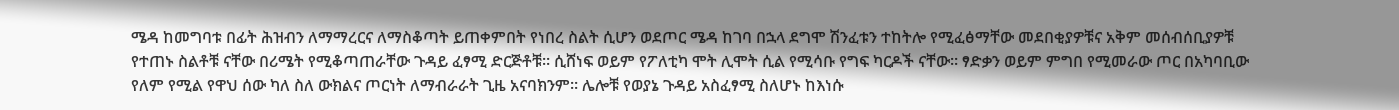ሜዳ ከመግባቱ በፊት ሕዝብን ለማማረርና ለማስቆጣት ይጠቀምበት የነበረ ስልት ሲሆን ወደጦር ሜዳ ከገባ በኋላ ደግሞ ሽንፈቱን ተከትሎ የሚፈፅማቸው መደበቂያዎቹና አቅም መሰብሰቢያዎቹ የተጠኑ ስልቶቹ ናቸው በሪሜት የሚቆጣጠራቸው ጉዳይ ፈፃሚ ድርጅቶቹ። ሲሸነፍ ወይም የፖለቲካ ሞት ሊሞት ሲል የሚሳቡ የግፍ ካርዶች ናቸው። ፃድቃን ወይም ምግበ የሚመራው ጦር በአካባቢው የለም የሚል የዋህ ሰው ካለ ስለ ውክልና ጦርነት ለማብራራት ጊዜ አናባክንም። ሌሎቹ የወያኔ ጉዳይ አስፈፃሚ ስለሆኑ ከእነሱ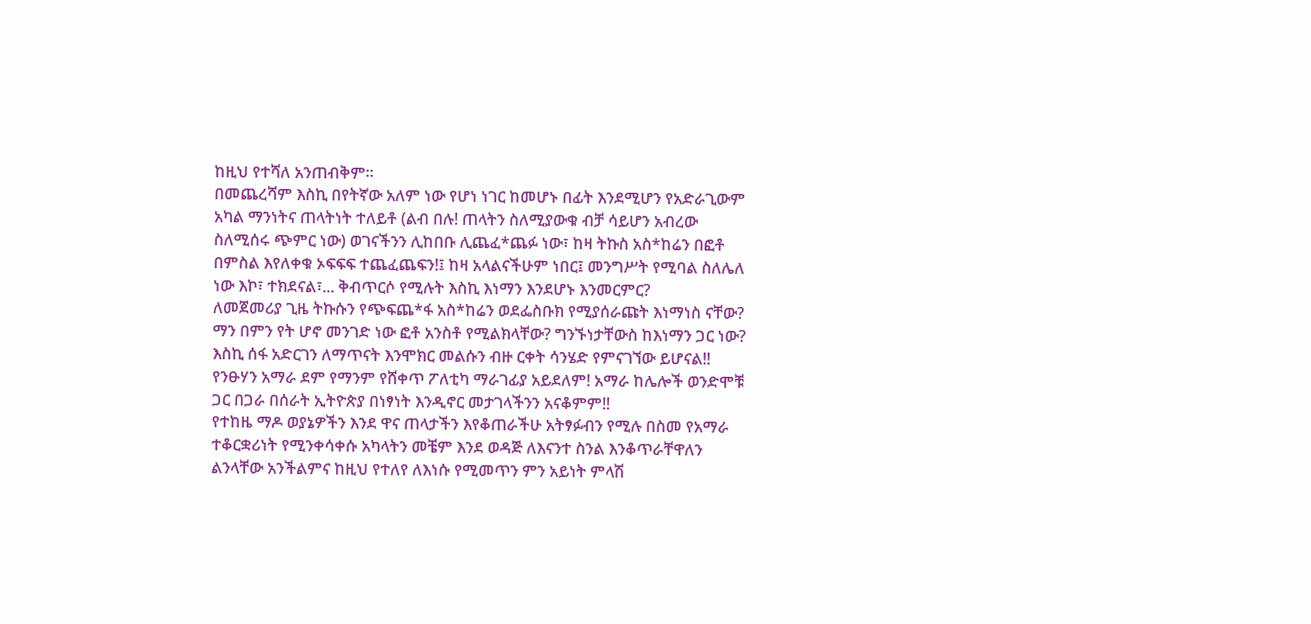ከዚህ የተሻለ አንጠብቅም።
በመጨረሻም እስኪ በየትኛው አለም ነው የሆነ ነገር ከመሆኑ በፊት እንደሚሆን የአድራጊውም አካል ማንነትና ጠላትነት ተለይቶ (ልብ በሉ! ጠላትን ስለሚያውቁ ብቻ ሳይሆን አብረው ስለሚሰሩ ጭምር ነው) ወገናችንን ሊከበቡ ሊጨፈ*ጨፉ ነው፣ ከዛ ትኩስ አስ*ከሬን በፎቶ በምስል እየለቀቁ ኦፍፍፍ ተጨፈጨፍን!፤ ከዛ አላልናችሁም ነበር፤ መንግሥት የሚባል ስለሌለ ነው እኮ፣ ተክደናል፣... ቅብጥርሶ የሚሉት እስኪ እነማን እንደሆኑ እንመርምር?
ለመጀመሪያ ጊዜ ትኩሱን የጭፍጨ*ፋ አስ*ከሬን ወደፌስቡክ የሚያሰራጩት እነማነስ ናቸው? ማን በምን የት ሆኖ መንገድ ነው ፎቶ አንስቶ የሚልክላቸው? ግንኙነታቸውስ ከእነማን ጋር ነው? እስኪ ሰፋ አድርገን ለማጥናት እንሞክር መልሱን ብዙ ርቀት ሳንሄድ የምናገኘው ይሆናል‼
የንፁሃን አማራ ደም የማንም የሸቀጥ ፖለቲካ ማራገፊያ አይደለም! አማራ ከሌሎች ወንድሞቹ ጋር በጋራ በሰራት ኢትዮጵያ በነፃነት እንዲኖር መታገላችንን አናቆምም‼
የተከዜ ማዶ ወያኔዎችን እንደ ዋና ጠላታችን እየቆጠራችሁ አትፃፉብን የሚሉ በስመ የአማራ ተቆርቋሪነት የሚንቀሳቀሱ አካላትን መቼም እንደ ወዳጅ ለእናንተ ስንል እንቆጥራቸዋለን ልንላቸው አንችልምና ከዚህ የተለየ ለእነሱ የሚመጥን ምን አይነት ምላሽ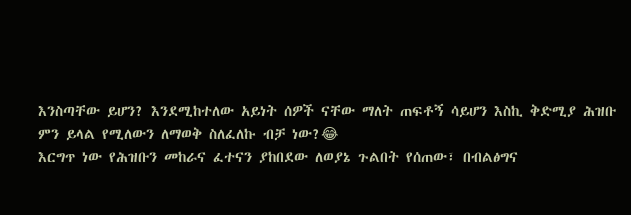እንስጣቸው ይሆን? እንደሚከተለው አይነት ሰዎች ናቸው ማለት ጠፍቶኝ ሳይሆን እስኪ ቅድሚያ ሕዝቡ ምን ይላል የሚለውን ለማወቅ ስለፈለኩ ብቻ ነው?😂
እርግጥ ነው የሕዝቡን መከራና ፈተናን ያከበደው ለወያኔ ጉልበት የሰጠው፣ በብልፅግና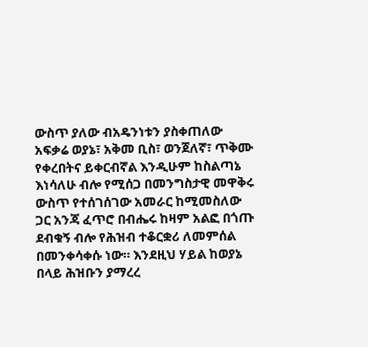ውስጥ ያለው ብአዴንነቱን ያስቀጠለው አፍቃሬ ወያኔ፣ አቅመ ቢስ፣ ወንጀለኛ፣ ጥቅሙ የቀረበትና ይቀርብኛል እንዲሁም ከስልጣኔ እነሳለሁ ብሎ የሚሰጋ በመንግስታዊ መዋቅሩ ውስጥ የተሰገሰገው አመራር ከሚመስለው ጋር አንጃ ፈጥሮ በብሔሩ ከዛም አልፎ በጎጡ ደብቁኝ ብሎ የሕዝብ ተቆርቋሪ ለመምሰል በመንቀሳቀሱ ነው። እንደዚህ ሃይል ከወያኔ በላይ ሕዝቡን ያማረረ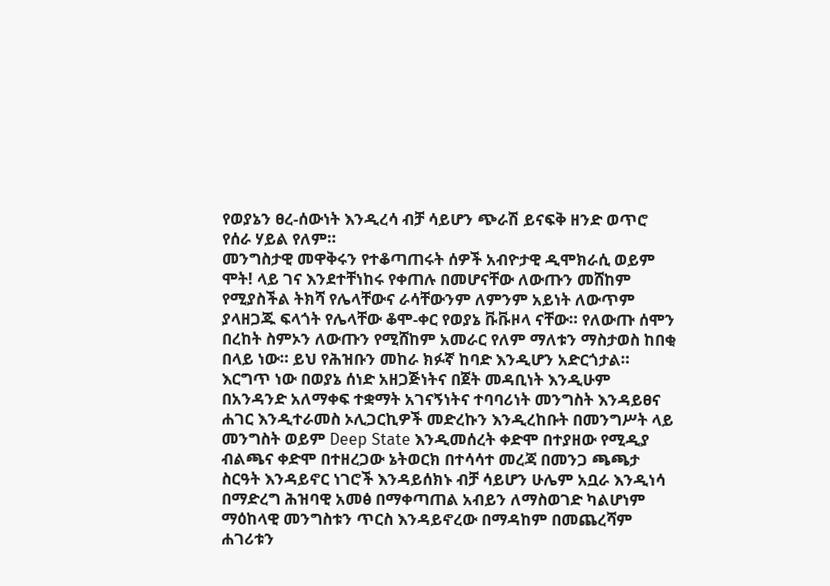የወያኔን ፀረ-ሰውነት እንዲረሳ ብቻ ሳይሆን ጭራሽ ይናፍቅ ዘንድ ወጥሮ የሰራ ሃይል የለም።
መንግስታዊ መዋቅሩን የተቆጣጠሩት ሰዎች አብዮታዊ ዲሞክራሲ ወይም ሞት! ላይ ገና እንደተቸነከሩ የቀጠሉ በመሆናቸው ለውጡን መሸከም የሚያስችል ትክሻ የሌላቸውና ራሳቸውንም ለምንም አይነት ለውጥም ያላዘጋጁ ፍላጎት የሌላቸው ቆሞ-ቀር የወያኔ ቩቩዞላ ናቸው። የለውጡ ሰሞን በረከት ስምኦን ለውጡን የሚሸከም አመራር የለም ማለቱን ማስታወስ ከበቂ በላይ ነው። ይህ የሕዝቡን መከራ ክፉኛ ከባድ እንዲሆን አድርጎታል።
እርግጥ ነው በወያኔ ሰነድ አዘጋጅነትና በጀት መዳቢነት እንዲሁም በአንዳንድ አለማቀፍ ተቋማት አገናኝነትና ተባባሪነት መንግስት እንዳይፀና ሐገር እንዲተራመስ ኦሊጋርኪዎች መድረኩን እንዲረከቡት በመንግሥት ላይ መንግስት ወይም Deep State እንዲመሰረት ቀድሞ በተያዘው የሚዲያ ብልጫና ቀድሞ በተዘረጋው ኔትወርክ በተሳሳተ መረጃ በመንጋ ጫጫታ ስርዓት እንዳይኖር ነገሮች እንዳይሰክኑ ብቻ ሳይሆን ሁሌም አቧራ እንዲነሳ በማድረግ ሕዝባዊ አመፅ በማቀጣጠል አብይን ለማስወገድ ካልሆነም ማዕከላዊ መንግስቱን ጥርስ እንዳይኖረው በማዳከም በመጨረሻም ሐገሪቱን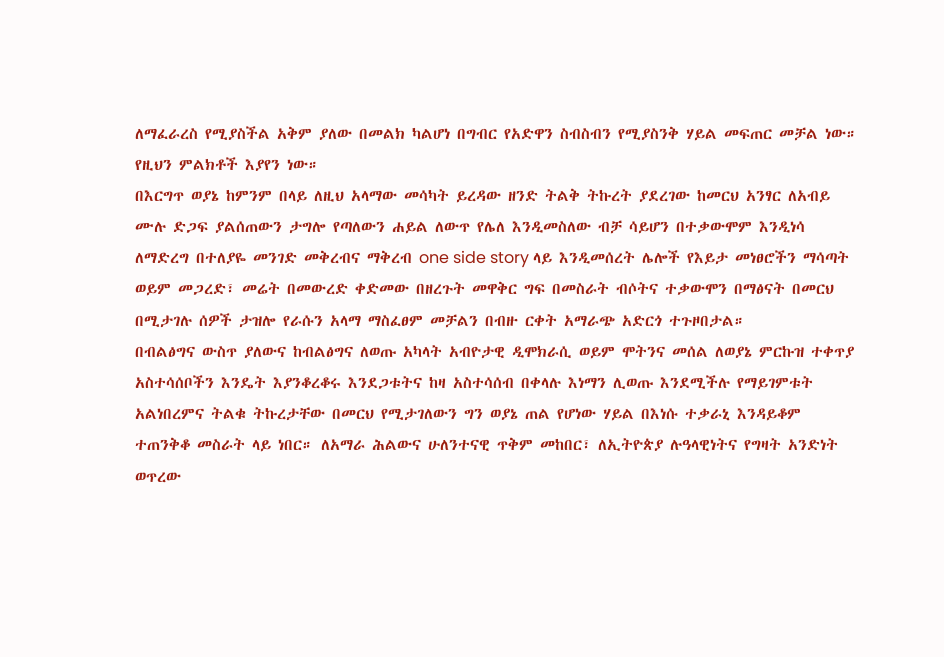ለማፈራረስ የሚያስችል አቅም ያለው በመልክ ካልሆነ በግብር የአድዋን ስብስብን የሚያስንቅ ሃይል መፍጠር መቻል ነው። የዚህን ምልክቶች እያየን ነው።
በእርግጥ ወያኔ ከምንም በላይ ለዚህ አላማው መሳካት ይረዳው ዘንድ ትልቅ ትኩረት ያደረገው ከመርህ አንፃር ለአብይ ሙሉ ድጋፍ ያልሰጠውን ታግሎ የጣለውን ሐይል ለውጥ የሌለ እንዲመስለው ብቻ ሳይሆን በተቃውሞም እንዲነሳ ለማድረግ በተለያዬ መንገድ መቅረብና ማቅረብ one side story ላይ እንዲመሰረት ሌሎች የእይታ መነፀሮችን ማሳጣት ወይም መጋረድ፣ መሬት በመውረድ ቀድመው በዘረጉት መዋቅር ግፍ በመስራት ብሶትና ተቃውሞን በማፅናት በመርህ በሚታገሉ ሰዎች ታዝሎ የራሱን አላማ ማስፈፀም መቻልን በብዙ ርቀት አማራጭ አድርጎ ተጉዞበታል።
በብልፅግና ውስጥ ያለውና ከብልፅግና ለወጡ አካላት አብዮታዊ ዲሞክራሲ ወይም ሞትንና መሰል ለወያኔ ምርኩዝ ተቀጥያ አስተሳሰቦችን እንዴት እያንቆረቆሩ እንደጋቱትና ከዛ አስተሳሰብ በቀላሉ እነማን ሊወጡ እንደሚችሉ የማይገምቱት አልነበረምና ትልቁ ትኩረታቸው በመርህ የሚታገለውን ግን ወያኔ ጠል የሆነው ሃይል በእነሱ ተቃራኒ እንዳይቆም ተጠንቅቆ መስራት ላይ ነበር። ለአማራ ሕልውና ሁለንተናዊ ጥቅም መከበር፣ ለኢትዮጵያ ሉዓላዊነትና የግዛት አንድነት ወጥረው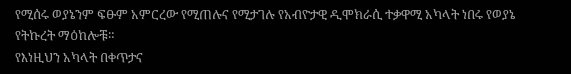የሚሰሩ ወያኔንም ፍፁም አምርረው የሚጠሉና የሚታገሉ የአብዮታዊ ዲሞክራሲ ተቃዋሚ አካላት ነበሩ የወያኔ የትኩረት ማዕከሎቹ።
የእነዚህን አካላት በቀጥታና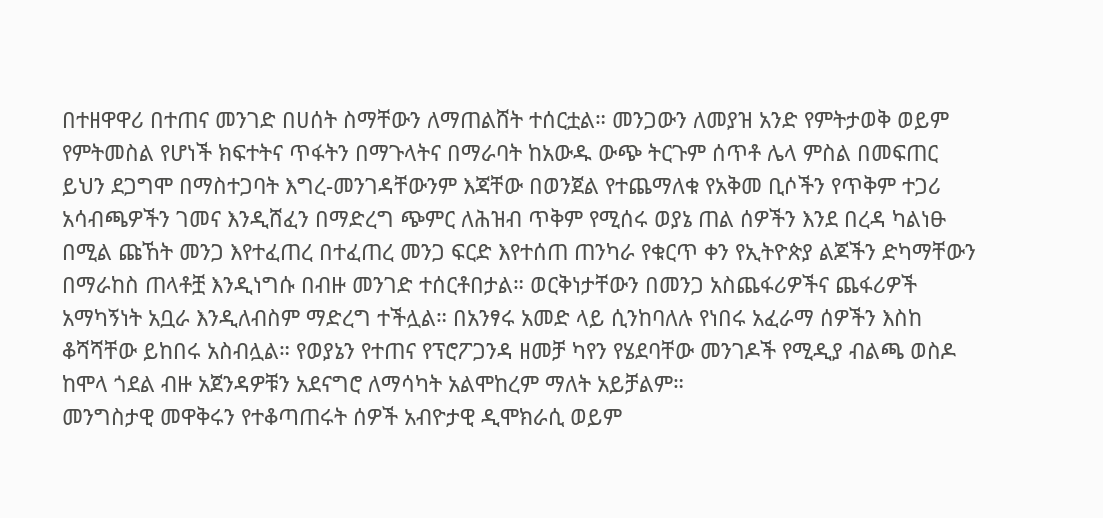በተዘዋዋሪ በተጠና መንገድ በሀሰት ስማቸውን ለማጠልሸት ተሰርቷል። መንጋውን ለመያዝ አንድ የምትታወቅ ወይም የምትመስል የሆነች ክፍተትና ጥፋትን በማጉላትና በማራባት ከአውዱ ውጭ ትርጉም ሰጥቶ ሌላ ምስል በመፍጠር ይህን ደጋግሞ በማስተጋባት እግረ-መንገዳቸውንም እጃቸው በወንጀል የተጨማለቁ የአቅመ ቢሶችን የጥቅም ተጋሪ አሳብጫዎችን ገመና እንዲሸፈን በማድረግ ጭምር ለሕዝብ ጥቅም የሚሰሩ ወያኔ ጠል ሰዎችን እንደ በረዳ ካልነፁ በሚል ጩኸት መንጋ እየተፈጠረ በተፈጠረ መንጋ ፍርድ እየተሰጠ ጠንካራ የቁርጥ ቀን የኢትዮጵያ ልጆችን ድካማቸውን በማራከስ ጠላቶቿ እንዲነግሱ በብዙ መንገድ ተሰርቶበታል። ወርቅነታቸውን በመንጋ አስጨፋሪዎችና ጨፋሪዎች አማካኝነት አቧራ እንዲለብስም ማድረግ ተችሏል። በአንፃሩ አመድ ላይ ሲንከባለሉ የነበሩ አፈራማ ሰዎችን እስከ ቆሻሻቸው ይከበሩ አስብሏል። የወያኔን የተጠና የፕሮፖጋንዳ ዘመቻ ካየን የሄደባቸው መንገዶች የሚዲያ ብልጫ ወስዶ ከሞላ ጎደል ብዙ አጀንዳዎቹን አደናግሮ ለማሳካት አልሞከረም ማለት አይቻልም።
መንግስታዊ መዋቅሩን የተቆጣጠሩት ሰዎች አብዮታዊ ዲሞክራሲ ወይም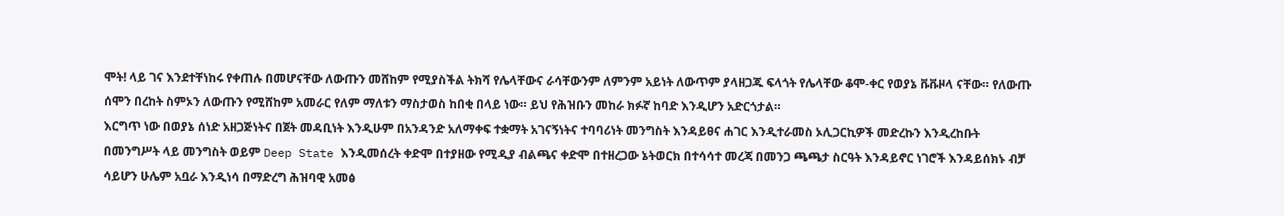ሞት! ላይ ገና እንደተቸነከሩ የቀጠሉ በመሆናቸው ለውጡን መሸከም የሚያስችል ትክሻ የሌላቸውና ራሳቸውንም ለምንም አይነት ለውጥም ያላዘጋጁ ፍላጎት የሌላቸው ቆሞ-ቀር የወያኔ ቩቩዞላ ናቸው። የለውጡ ሰሞን በረከት ስምኦን ለውጡን የሚሸከም አመራር የለም ማለቱን ማስታወስ ከበቂ በላይ ነው። ይህ የሕዝቡን መከራ ክፉኛ ከባድ እንዲሆን አድርጎታል።
እርግጥ ነው በወያኔ ሰነድ አዘጋጅነትና በጀት መዳቢነት እንዲሁም በአንዳንድ አለማቀፍ ተቋማት አገናኝነትና ተባባሪነት መንግስት እንዳይፀና ሐገር እንዲተራመስ ኦሊጋርኪዎች መድረኩን እንዲረከቡት በመንግሥት ላይ መንግስት ወይም Deep State እንዲመሰረት ቀድሞ በተያዘው የሚዲያ ብልጫና ቀድሞ በተዘረጋው ኔትወርክ በተሳሳተ መረጃ በመንጋ ጫጫታ ስርዓት እንዳይኖር ነገሮች እንዳይሰክኑ ብቻ ሳይሆን ሁሌም አቧራ እንዲነሳ በማድረግ ሕዝባዊ አመፅ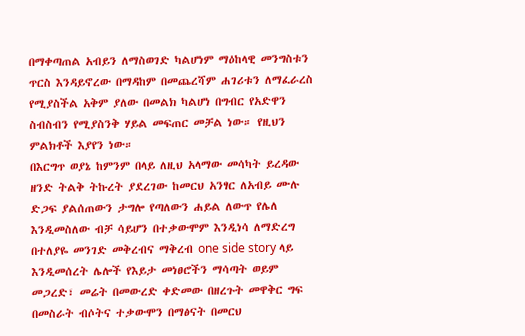በማቀጣጠል አብይን ለማስወገድ ካልሆነም ማዕከላዊ መንግስቱን ጥርስ እንዳይኖረው በማዳከም በመጨረሻም ሐገሪቱን ለማፈራረስ የሚያስችል አቅም ያለው በመልክ ካልሆነ በግብር የአድዋን ስብስብን የሚያስንቅ ሃይል መፍጠር መቻል ነው። የዚህን ምልክቶች እያየን ነው።
በእርግጥ ወያኔ ከምንም በላይ ለዚህ አላማው መሳካት ይረዳው ዘንድ ትልቅ ትኩረት ያደረገው ከመርህ አንፃር ለአብይ ሙሉ ድጋፍ ያልሰጠውን ታግሎ የጣለውን ሐይል ለውጥ የሌለ እንዲመስለው ብቻ ሳይሆን በተቃውሞም እንዲነሳ ለማድረግ በተለያዬ መንገድ መቅረብና ማቅረብ one side story ላይ እንዲመሰረት ሌሎች የእይታ መነፀሮችን ማሳጣት ወይም መጋረድ፣ መሬት በመውረድ ቀድመው በዘረጉት መዋቅር ግፍ በመስራት ብሶትና ተቃውሞን በማፅናት በመርህ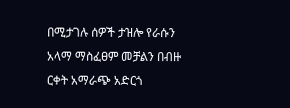በሚታገሉ ሰዎች ታዝሎ የራሱን አላማ ማስፈፀም መቻልን በብዙ ርቀት አማራጭ አድርጎ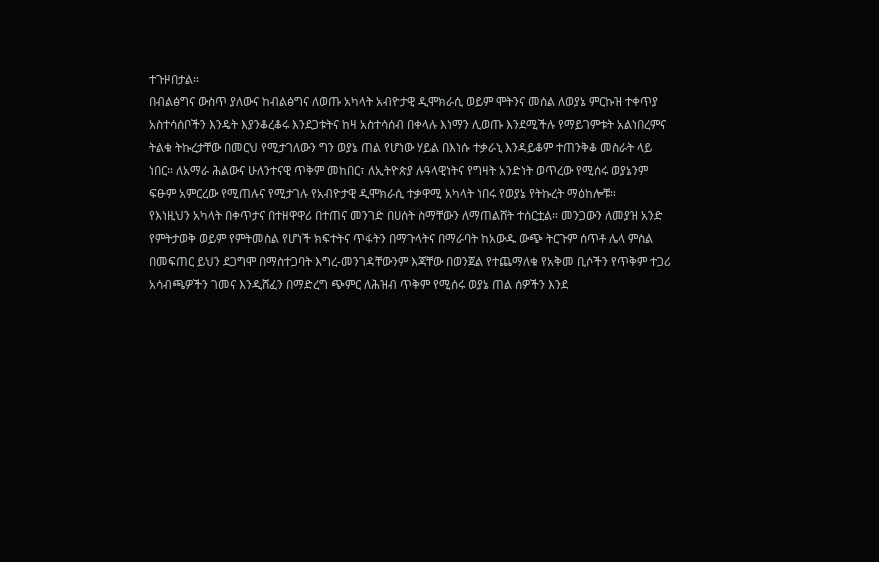ተጉዞበታል።
በብልፅግና ውስጥ ያለውና ከብልፅግና ለወጡ አካላት አብዮታዊ ዲሞክራሲ ወይም ሞትንና መሰል ለወያኔ ምርኩዝ ተቀጥያ አስተሳሰቦችን እንዴት እያንቆረቆሩ እንደጋቱትና ከዛ አስተሳሰብ በቀላሉ እነማን ሊወጡ እንደሚችሉ የማይገምቱት አልነበረምና ትልቁ ትኩረታቸው በመርህ የሚታገለውን ግን ወያኔ ጠል የሆነው ሃይል በእነሱ ተቃራኒ እንዳይቆም ተጠንቅቆ መስራት ላይ ነበር። ለአማራ ሕልውና ሁለንተናዊ ጥቅም መከበር፣ ለኢትዮጵያ ሉዓላዊነትና የግዛት አንድነት ወጥረው የሚሰሩ ወያኔንም ፍፁም አምርረው የሚጠሉና የሚታገሉ የአብዮታዊ ዲሞክራሲ ተቃዋሚ አካላት ነበሩ የወያኔ የትኩረት ማዕከሎቹ።
የእነዚህን አካላት በቀጥታና በተዘዋዋሪ በተጠና መንገድ በሀሰት ስማቸውን ለማጠልሸት ተሰርቷል። መንጋውን ለመያዝ አንድ የምትታወቅ ወይም የምትመስል የሆነች ክፍተትና ጥፋትን በማጉላትና በማራባት ከአውዱ ውጭ ትርጉም ሰጥቶ ሌላ ምስል በመፍጠር ይህን ደጋግሞ በማስተጋባት እግረ-መንገዳቸውንም እጃቸው በወንጀል የተጨማለቁ የአቅመ ቢሶችን የጥቅም ተጋሪ አሳብጫዎችን ገመና እንዲሸፈን በማድረግ ጭምር ለሕዝብ ጥቅም የሚሰሩ ወያኔ ጠል ሰዎችን እንደ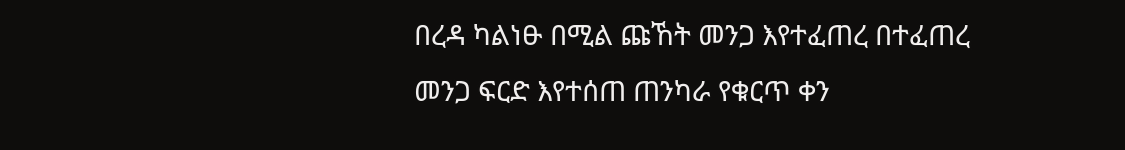በረዳ ካልነፁ በሚል ጩኸት መንጋ እየተፈጠረ በተፈጠረ መንጋ ፍርድ እየተሰጠ ጠንካራ የቁርጥ ቀን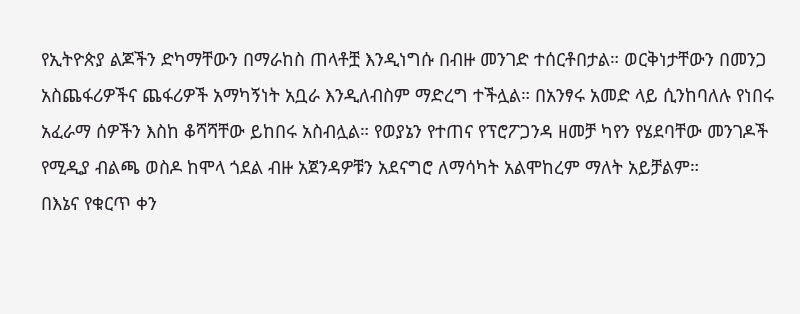የኢትዮጵያ ልጆችን ድካማቸውን በማራከስ ጠላቶቿ እንዲነግሱ በብዙ መንገድ ተሰርቶበታል። ወርቅነታቸውን በመንጋ አስጨፋሪዎችና ጨፋሪዎች አማካኝነት አቧራ እንዲለብስም ማድረግ ተችሏል። በአንፃሩ አመድ ላይ ሲንከባለሉ የነበሩ አፈራማ ሰዎችን እስከ ቆሻሻቸው ይከበሩ አስብሏል። የወያኔን የተጠና የፕሮፖጋንዳ ዘመቻ ካየን የሄደባቸው መንገዶች የሚዲያ ብልጫ ወስዶ ከሞላ ጎደል ብዙ አጀንዳዎቹን አደናግሮ ለማሳካት አልሞከረም ማለት አይቻልም።
በእኔና የቁርጥ ቀን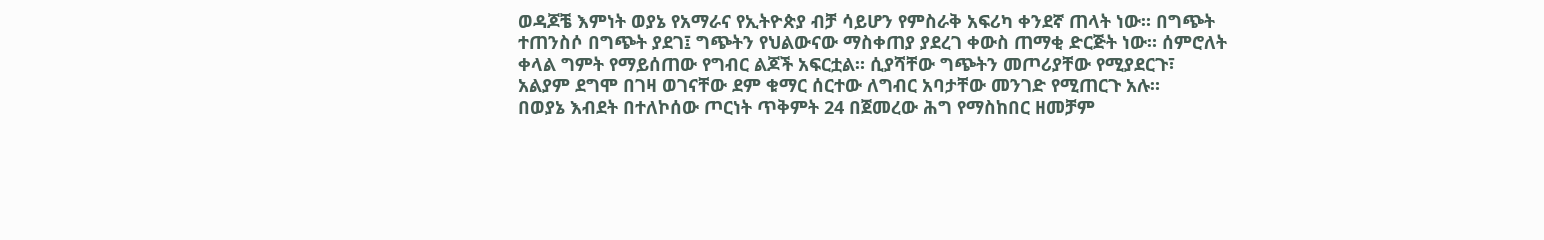ወዳጆቼ እምነት ወያኔ የአማራና የኢትዮጵያ ብቻ ሳይሆን የምስራቅ አፍሪካ ቀንደኛ ጠላት ነው። በግጭት ተጠንስሶ በግጭት ያደገ፤ ግጭትን የህልውናው ማስቀጠያ ያደረገ ቀውስ ጠማቂ ድርጅት ነው። ሰምሮለት ቀላል ግምት የማይሰጠው የግብር ልጆች አፍርቷል። ሲያሻቸው ግጭትን መጦሪያቸው የሚያደርጉ፣ አልያም ደግሞ በገዛ ወገናቸው ደም ቁማር ሰርተው ለግብር አባታቸው መንገድ የሚጠርጉ አሉ።
በወያኔ እብደት በተለኮሰው ጦርነት ጥቅምት 24 በጀመረው ሕግ የማስከበር ዘመቻም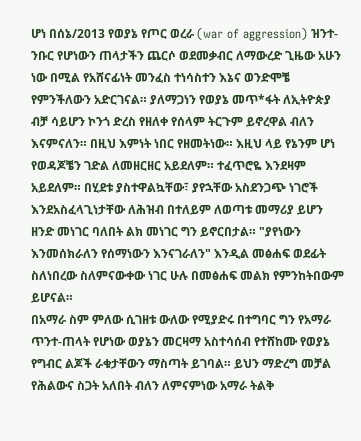ሆነ በሰኔ/2013 የወያኔ የጦር ወረራ (war of aggression) ዝንተ-ንቡር የሆነውን ጠላታችን ጨርሶ ወደመቃብር ለማውረድ ጊዜው አሁን ነው በሚል የአሸናፊነት መንፈስ ተነሳስተን እኔና ወንድሞቼ የምንችለውን አድርገናል። ያለማጋነን የወያኔ መጥ*ፋት ለኢትዮጵያ ብቻ ሳይሆን ኮንጎ ድረስ የዘለቀ የሰላም ትርጉም ይኖረዋል ብለን እናምናለን። በዚህ እምነት ነበር የዘመትነው። እዚህ ላይ የኔንም ሆነ የወዳጆቼን ገድል ለመዘርዘር አይደለም። ተፈጥሮዬ እንደዛም አይደለም። በሂደቱ ያስተዋልኳቸው፣ ያየኋቸው አስደንጋጭ ነገሮች እንደአስፈላጊነታቸው ለሕዝብ በተለይም ለወጣቱ መማሪያ ይሆን ዘንድ መነገር ባለበት ልክ መነገር ግን ይኖርበታል። "ያየነውን እንመሰክራለን የሰማነውን እንናገራለን" እንዲል መፅሐፍ ወደፊት ስለነበረው ስለምናውቀው ነገር ሁሉ በመፅሐፍ መልክ የምንከትበውም ይሆናል።
በአማራ ስም ምለው ሲገዘቱ ውለው የሚያድሩ በተግባር ግን የአማራ ጥንተ-ጠላት የሆነው ወያኔን መርዛማ አስተሳሰብ የተሸከሙ የወያኔ የግብር ልጆች ራቁታቸውን ማስጣት ይገባል። ይህን ማድረግ መቻል የሕልውና ስጋት አለበት ብለን ለምናምነው አማራ ትልቅ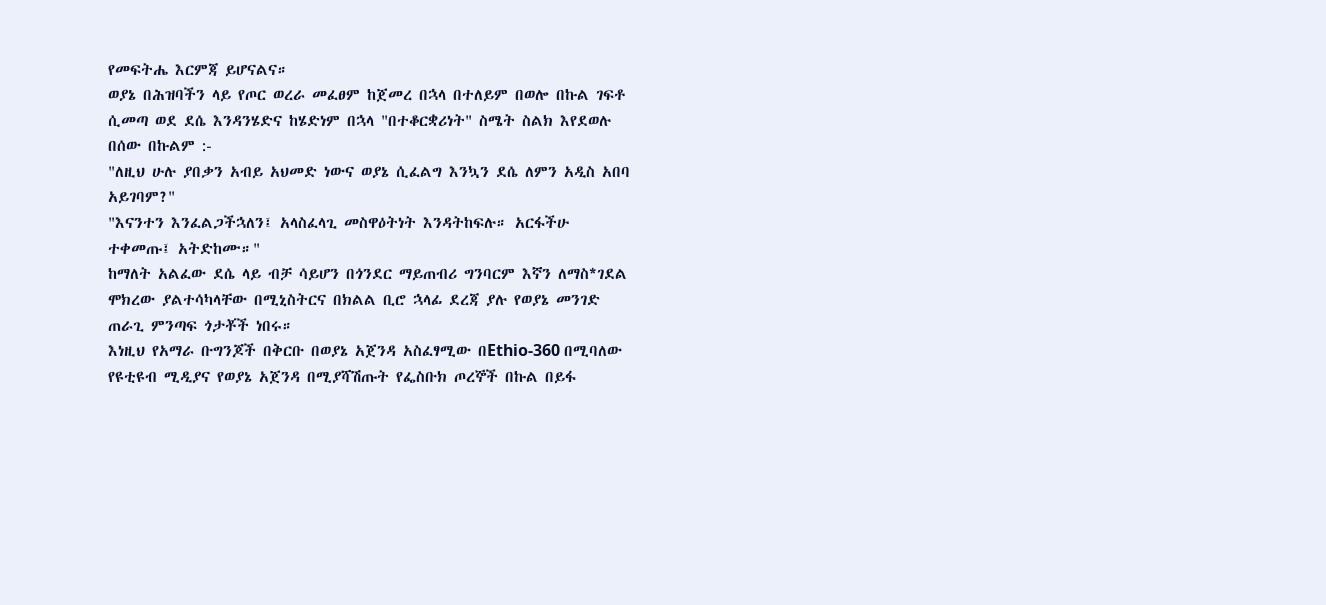የመፍትሔ እርምጃ ይሆናልና።
ወያኔ በሕዝባችን ላይ የጦር ወረራ መፈፀም ከጀመረ በኋላ በተለይም በወሎ በኩል ገፍቶ ሲመጣ ወደ ደሴ እንዳንሄድና ከሄድነም በኋላ "በተቆርቋሪነት" ስሜት ስልክ እየደወሉ በሰው በኩልም :-
"ለዚህ ሁሉ ያበቃን አብይ አህመድ ነውና ወያኔ ሲፈልግ እንኳን ደሴ ለምን አዲስ አበባ አይገባም?"
"እናንተን እንፈልጋችኋለን፤ አላስፈላጊ መስዋዕትነት እንዳትከፍሉ። አርፋችሁ ተቀመጡ፤ አትድከሙ።"
ከማለት አልፈው ደሴ ላይ ብቻ ሳይሆን በጎንደር ማይጠብሪ ግንባርም እኛን ለማስ*ገደል ሞክረው ያልተሳካላቸው በሚኒስትርና በክልል ቢሮ ኋላፊ ደረጃ ያሉ የወያኔ መንገድ ጠራጊ ምንጣፍ ጎታቾች ነበሩ።
እነዚህ የአማራ ቡግንጆች በቅርቡ በወያኔ አጀንዳ አስፈፃሚው በEthio-360 በሚባለው የዩቲዩብ ሚዲያና የወያኔ አጀንዳ በሚያሻሽጡት የፌስቡክ ጦረኞች በኩል በይፋ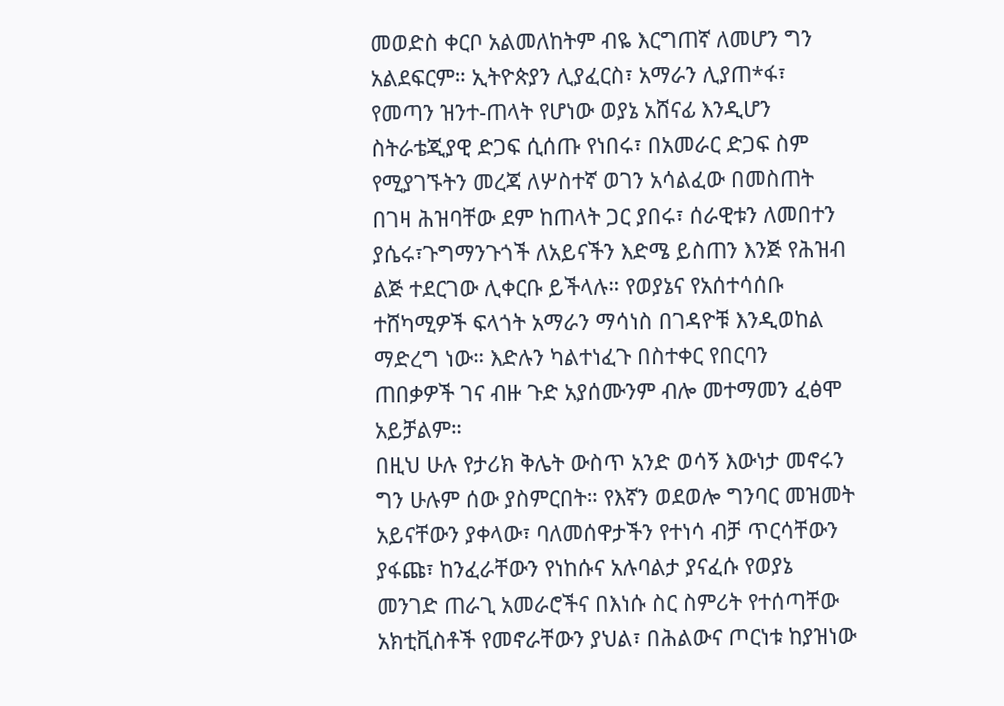መወድስ ቀርቦ አልመለከትም ብዬ እርግጠኛ ለመሆን ግን አልደፍርም። ኢትዮጵያን ሊያፈርስ፣ አማራን ሊያጠ*ፋ፣ የመጣን ዝንተ-ጠላት የሆነው ወያኔ አሸናፊ እንዲሆን ስትራቴጂያዊ ድጋፍ ሲሰጡ የነበሩ፣ በአመራር ድጋፍ ስም የሚያገኙትን መረጃ ለሦስተኛ ወገን አሳልፈው በመስጠት በገዛ ሕዝባቸው ደም ከጠላት ጋር ያበሩ፣ ሰራዊቱን ለመበተን ያሴሩ፣ጉግማንጉጎች ለአይናችን እድሜ ይስጠን እንጅ የሕዝብ ልጅ ተደርገው ሊቀርቡ ይችላሉ። የወያኔና የአሰተሳሰቡ ተሸካሚዎች ፍላጎት አማራን ማሳነስ በገዳዮቹ እንዲወከል ማድረግ ነው። እድሉን ካልተነፈጉ በስተቀር የበርባን ጠበቃዎች ገና ብዙ ጉድ አያሰሙንም ብሎ መተማመን ፈፅሞ አይቻልም።
በዚህ ሁሉ የታሪክ ቅሌት ውስጥ አንድ ወሳኝ እውነታ መኖሩን ግን ሁሉም ሰው ያስምርበት። የእኛን ወደወሎ ግንባር መዝመት አይናቸውን ያቀላው፣ ባለመሰዋታችን የተነሳ ብቻ ጥርሳቸውን ያፋጩ፣ ከንፈራቸውን የነከሱና አሉባልታ ያናፈሱ የወያኔ መንገድ ጠራጊ አመራሮችና በእነሱ ስር ስምሪት የተሰጣቸው አክቲቪስቶች የመኖራቸውን ያህል፣ በሕልውና ጦርነቱ ከያዝነው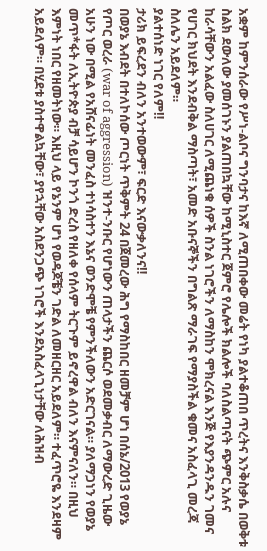አቋም ከምንሰራው የሥነ-ልቦና ግንባታና ከእኛ ለሚጠበቀው መሬት የነካ ያልተቆጠበ ጥረትና እንቅስቃሴ በወቅቱ ስልክ ደውለው ያመሰገኑን ያልጠበኳቸው ከሚኒስተር ጀምሮ የሌሎች ክልሎች ባለስልጣናት ጭምር አሉና ከራሳቸውን አልፈው ስለሀገር ለሚጨነቁ ሰዎች ስንል ነገሮችን ለማስከን ሞክረናል እንጅ የእያንዳንዱን ገመና የሀገር ክህደት እንደብቅል ማስጣት፣ አመድ አቡናኞችን በግልጽ ማራገፍ የማያስችል ቁመና አስፈላጊ መረጃ ስለሌን አይደለም።
ያልተሰነድ ነገር የለም‼
ታሪክ ይፍረደን ብለን አንተወውም፣ ፍርድ እናውቃለንና‼
በወያኔ እብደት በተለኮሰው ጦርነት ጥቅምት 24 በጀመረው ሕግ የማስከበር ዘመቻም ሆነ በሰኔ/2013 የወያኔ የጦር ወረራ (war of aggression) ዝንተ-ንቡር የሆነውን ጠላታችን ጨርሶ ወደመቃብር ለማውረድ ጊዜው አሁን ነው በሚል የአሸናፊነት መንፈስ ተነሳስተን እኔና ወንድሞቼ የምንችለውን አድርገናል። ያለማጋነን የወያኔ መጥ*ፋት ለኢትዮጵያ ብቻ ሳይሆን ኮንጎ ድረስ የዘለቀ የሰላም ትርጉም ይኖረዋል ብለን እናምናለን። በዚህ እምነት ነበር የዘመትነው። እዚህ ላይ የኔንም ሆነ የወዳጆቼን ገድል ለመዘርዘር አይደለም። ተፈጥሮዬ እንደዛም አይደለም። በሂደቱ ያስተዋልኳቸው፣ ያየኋቸው አስደንጋጭ ነገሮች እንደአስፈላጊነታቸው ለሕዝብ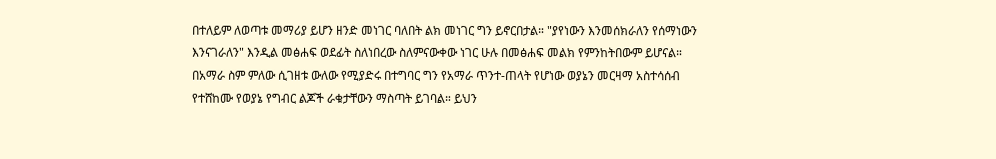በተለይም ለወጣቱ መማሪያ ይሆን ዘንድ መነገር ባለበት ልክ መነገር ግን ይኖርበታል። "ያየነውን እንመሰክራለን የሰማነውን እንናገራለን" እንዲል መፅሐፍ ወደፊት ስለነበረው ስለምናውቀው ነገር ሁሉ በመፅሐፍ መልክ የምንከትበውም ይሆናል።
በአማራ ስም ምለው ሲገዘቱ ውለው የሚያድሩ በተግባር ግን የአማራ ጥንተ-ጠላት የሆነው ወያኔን መርዛማ አስተሳሰብ የተሸከሙ የወያኔ የግብር ልጆች ራቁታቸውን ማስጣት ይገባል። ይህን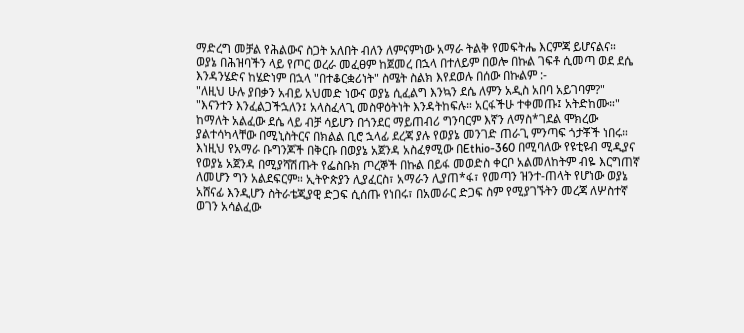ማድረግ መቻል የሕልውና ስጋት አለበት ብለን ለምናምነው አማራ ትልቅ የመፍትሔ እርምጃ ይሆናልና።
ወያኔ በሕዝባችን ላይ የጦር ወረራ መፈፀም ከጀመረ በኋላ በተለይም በወሎ በኩል ገፍቶ ሲመጣ ወደ ደሴ እንዳንሄድና ከሄድነም በኋላ "በተቆርቋሪነት" ስሜት ስልክ እየደወሉ በሰው በኩልም :-
"ለዚህ ሁሉ ያበቃን አብይ አህመድ ነውና ወያኔ ሲፈልግ እንኳን ደሴ ለምን አዲስ አበባ አይገባም?"
"እናንተን እንፈልጋችኋለን፤ አላስፈላጊ መስዋዕትነት እንዳትከፍሉ። አርፋችሁ ተቀመጡ፤ አትድከሙ።"
ከማለት አልፈው ደሴ ላይ ብቻ ሳይሆን በጎንደር ማይጠብሪ ግንባርም እኛን ለማስ*ገደል ሞክረው ያልተሳካላቸው በሚኒስትርና በክልል ቢሮ ኋላፊ ደረጃ ያሉ የወያኔ መንገድ ጠራጊ ምንጣፍ ጎታቾች ነበሩ።
እነዚህ የአማራ ቡግንጆች በቅርቡ በወያኔ አጀንዳ አስፈፃሚው በEthio-360 በሚባለው የዩቲዩብ ሚዲያና የወያኔ አጀንዳ በሚያሻሽጡት የፌስቡክ ጦረኞች በኩል በይፋ መወድስ ቀርቦ አልመለከትም ብዬ እርግጠኛ ለመሆን ግን አልደፍርም። ኢትዮጵያን ሊያፈርስ፣ አማራን ሊያጠ*ፋ፣ የመጣን ዝንተ-ጠላት የሆነው ወያኔ አሸናፊ እንዲሆን ስትራቴጂያዊ ድጋፍ ሲሰጡ የነበሩ፣ በአመራር ድጋፍ ስም የሚያገኙትን መረጃ ለሦስተኛ ወገን አሳልፈው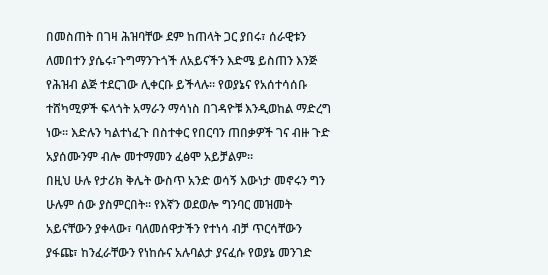በመስጠት በገዛ ሕዝባቸው ደም ከጠላት ጋር ያበሩ፣ ሰራዊቱን ለመበተን ያሴሩ፣ጉግማንጉጎች ለአይናችን እድሜ ይስጠን እንጅ የሕዝብ ልጅ ተደርገው ሊቀርቡ ይችላሉ። የወያኔና የአሰተሳሰቡ ተሸካሚዎች ፍላጎት አማራን ማሳነስ በገዳዮቹ እንዲወከል ማድረግ ነው። እድሉን ካልተነፈጉ በስተቀር የበርባን ጠበቃዎች ገና ብዙ ጉድ አያሰሙንም ብሎ መተማመን ፈፅሞ አይቻልም።
በዚህ ሁሉ የታሪክ ቅሌት ውስጥ አንድ ወሳኝ እውነታ መኖሩን ግን ሁሉም ሰው ያስምርበት። የእኛን ወደወሎ ግንባር መዝመት አይናቸውን ያቀላው፣ ባለመሰዋታችን የተነሳ ብቻ ጥርሳቸውን ያፋጩ፣ ከንፈራቸውን የነከሱና አሉባልታ ያናፈሱ የወያኔ መንገድ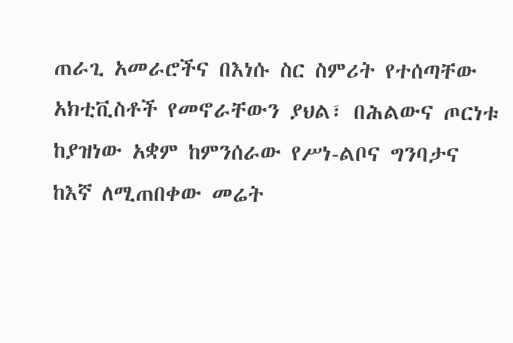ጠራጊ አመራሮችና በእነሱ ስር ስምሪት የተሰጣቸው አክቲቪስቶች የመኖራቸውን ያህል፣ በሕልውና ጦርነቱ ከያዝነው አቋም ከምንሰራው የሥነ-ልቦና ግንባታና ከእኛ ለሚጠበቀው መሬት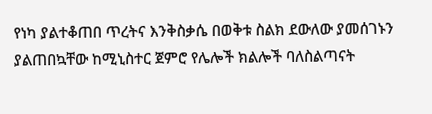የነካ ያልተቆጠበ ጥረትና እንቅስቃሴ በወቅቱ ስልክ ደውለው ያመሰገኑን ያልጠበኳቸው ከሚኒስተር ጀምሮ የሌሎች ክልሎች ባለስልጣናት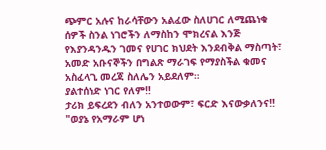ጭምር አሉና ከራሳቸውን አልፈው ስለሀገር ለሚጨነቁ ሰዎች ስንል ነገሮችን ለማስከን ሞክረናል እንጅ የእያንዳንዱን ገመና የሀገር ክህደት እንደብቅል ማስጣት፣ አመድ አቡናኞችን በግልጽ ማራገፍ የማያስችል ቁመና አስፈላጊ መረጃ ስለሌን አይደለም።
ያልተሰነድ ነገር የለም‼
ታሪክ ይፍረደን ብለን አንተወውም፣ ፍርድ እናውቃለንና‼
"ወያኔ የአማራም ሆነ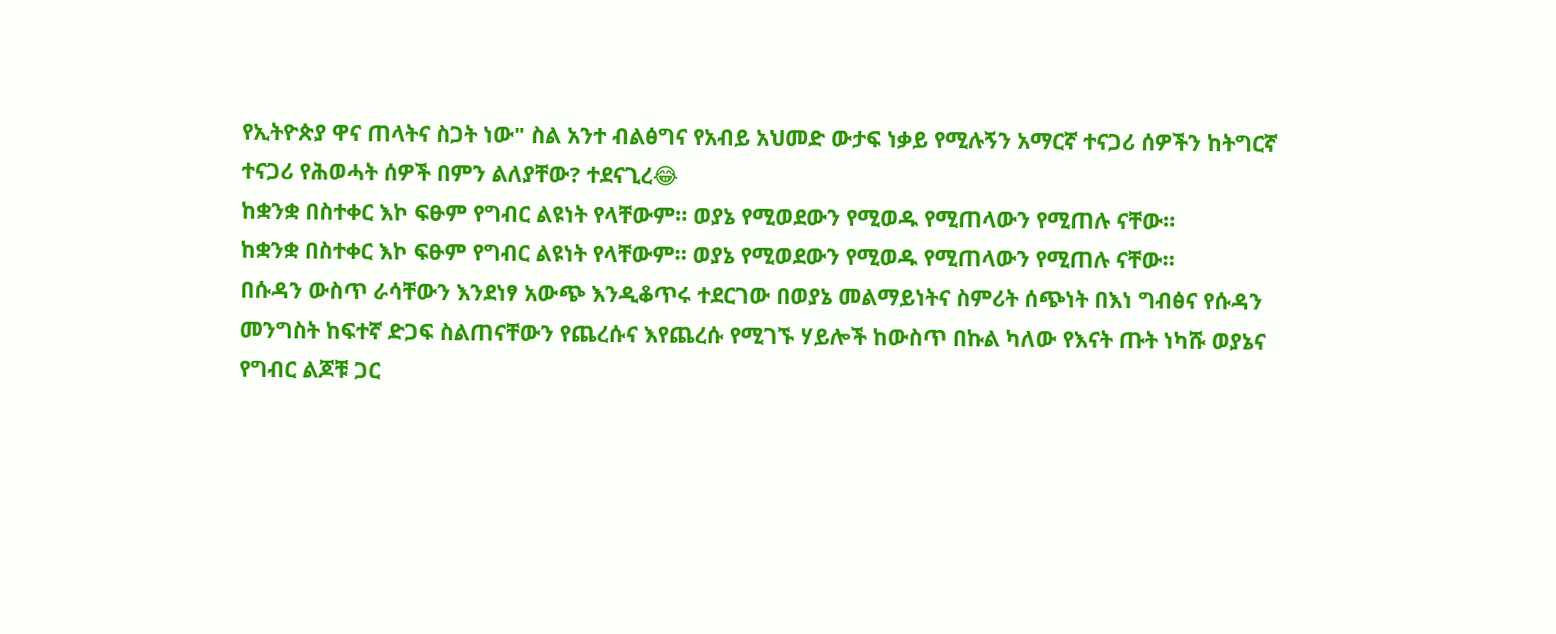የኢትዮጵያ ዋና ጠላትና ስጋት ነው" ስል አንተ ብልፅግና የአብይ አህመድ ውታፍ ነቃይ የሚሉኝን አማርኛ ተናጋሪ ሰዎችን ከትግርኛ ተናጋሪ የሕወሓት ሰዎች በምን ልለያቸው? ተደናጊረ😂
ከቋንቋ በስተቀር እኮ ፍፁም የግብር ልዩነት የላቸውም። ወያኔ የሚወደውን የሚወዱ የሚጠላውን የሚጠሉ ናቸው።
ከቋንቋ በስተቀር እኮ ፍፁም የግብር ልዩነት የላቸውም። ወያኔ የሚወደውን የሚወዱ የሚጠላውን የሚጠሉ ናቸው።
በሱዳን ውስጥ ራሳቸውን እንደነፃ አውጭ እንዲቆጥሩ ተደርገው በወያኔ መልማይነትና ስምሪት ሰጭነት በእነ ግብፅና የሱዳን መንግስት ከፍተኛ ድጋፍ ስልጠናቸውን የጨረሱና እየጨረሱ የሚገኙ ሃይሎች ከውስጥ በኩል ካለው የእናት ጡት ነካሹ ወያኔና የግብር ልጆቹ ጋር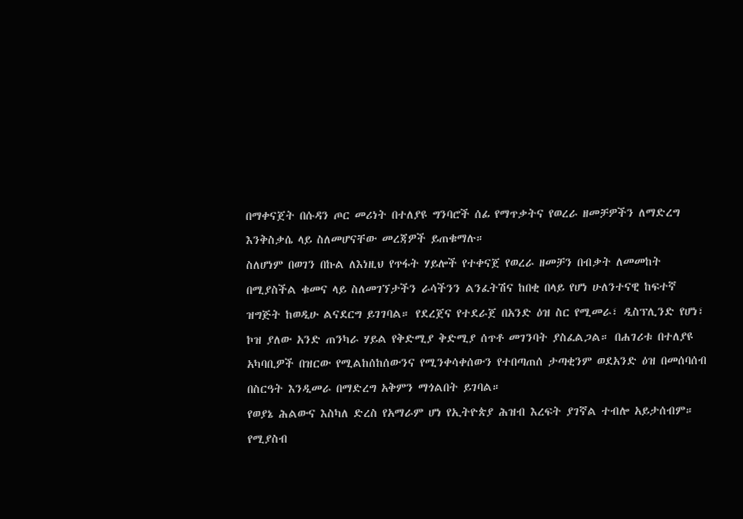በማቀናጀት በሱዳን ጦር መሪነት በተለያዩ ግንባሮች ሰፊ የማጥቃትና የወረራ ዘመቻዎችን ለማድረግ እንቅስቃሴ ላይ ስለመሆናቸው መረጃዎች ይጠቁማሉ።
ስለሆነም በወገን በኩል ለእነዚህ የጥፋት ሃይሎች የተቀናጀ የወረራ ዘመቻን በብቃት ለመመከት በሚያስችል ቁመና ላይ ስለመገኘታችን ራሳችንን ልንፈትሽና ከበቂ በላይ የሆነ ሁለንተናዊ ከፍተኛ ዝግጅት ከወዲሁ ልናደርግ ይገገባል። የደረጀና የተደራጀ በአንድ ዕዝ ስር የሚመራ፣ ዲስፕሊንድ የሆነ፣ ኮዝ ያለው አንድ ጠንካራ ሃይል የቅድሚያ ቅድሚያ ሰጥቶ መገንባት ያስፈልጋል። በሐገሪቱ በተለያዩ አካባቢዎች በዝርው የሚልከሰከሰውንና የሚንቀሳቀሰውን የተበጣጠሰ ታጣቂንም ወደአንድ ዕዝ በመሰባሰብ በስርዓት እንዲመራ በማድረግ አቅምን ማጎልበት ይገባል።
የወያኔ ሕልውና እስካለ ድረስ የአማራም ሆነ የኢትዮጵያ ሕዝብ እረፍት ያገኛል ተብሎ አይታሰብም። የሚያስብ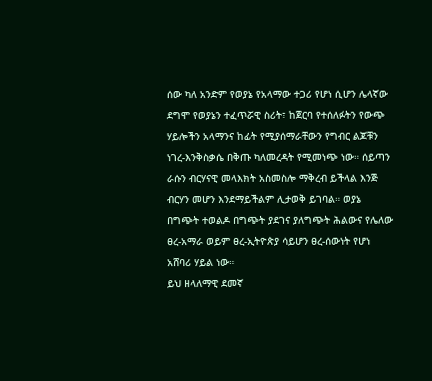ሰው ካለ አንድም የወያኔ የአላማው ተጋሪ የሆነ ሲሆን ሌላኛው ደግሞ የወያኔን ተፈጥሯዊ ስሪት፣ ከጀርባ የተሰለፉትን የውጭ ሃይሎችን አላማንና ከፊት የሚያሰማራቸውን የግብር ልጆቹን ነገረ-እንቅስቃሴ በቅጡ ካለመረዳት የሚመነጭ ነው። ሰይጣን ራሱን ብርሃናዊ መላእክት አስመስሎ ማቅረብ ይችላል እንጅ ብርሃን መሆን እንደማይችልም ሊታወቅ ይገባል። ወያኔ በግጭት ተወልዶ በግጭት ያደገና ያለግጭት ሕልውና የሌለው ፀረ-አማራ ወይም ፀረ-ኢትዮጵያ ሳይሆን ፀረ-ሰውነት የሆነ አሸባሪ ሃይል ነው።
ይህ ዘላለማዊ ደመኛ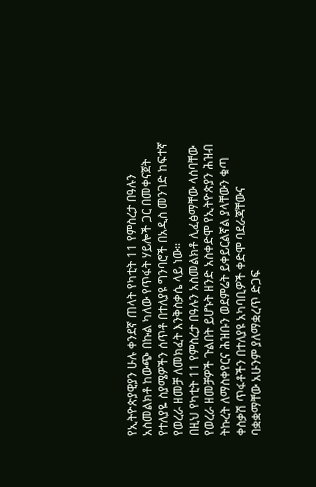የኢትዮጵያዊያን ሁሉ ቀንደኛ ጠላት የካቲት 11 የምስረታ በዓሉን አስመልክቶ ከውጭ በኩል ካለው የጥፋት ሃይሎች ጋር በመቀናጀት የተለያዬ ስያሜዎችን ሰጥቶ በተለያዩ ግንባሮች በአዲስ መንገድ ከፍተኛ የወረራ ዘመቻ ለመክፈት እንቅስቃሴ ላይ ነው።
በዚህ የካቲት 11 የምስረታ በዓሉን አስመልክቶ ሊፈፅማቸው ላሰባቸው የወረራ ዘመቻዎች ጉልበት ይሆኑት ዘንድ አስቀድሞ የኢትዮጵያን ሕዝብ ትኩረት ለማስቀየርና ሕዝቡን ወደምሬት ይቀይርልኛል ያላቸውን ቁጣ ቀስቃሽ ጥፋቶችን በተለያዩ አካባቢዎች ቀድሞ ባደራጃቸውና ባቋቋማቸው አሁንም ያለማቋረጥ ድጋፍ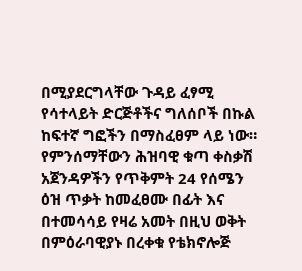በሚያደርግላቸው ጉዳይ ፈፃሚ የሳተላይት ድርጅቶችና ግለሰቦች በኩል ከፍተኛ ግፎችን በማስፈፀም ላይ ነው።
የምንሰማቸውን ሕዝባዊ ቁጣ ቀስቃሽ አጀንዳዎችን የጥቅምት 24 የሰሜን ዕዝ ጥቃት ከመፈፀሙ በፊት እና በተመሳሳይ የዛሬ አመት በዚህ ወቅት በምዕራባዊያኑ በረቀቁ የቴክኖሎጅ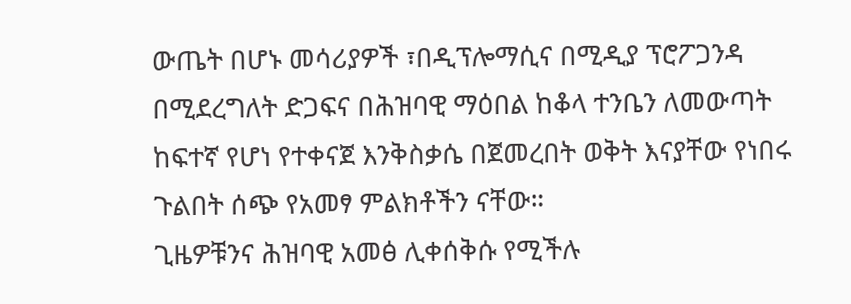ውጤት በሆኑ መሳሪያዎች ፣በዲፕሎማሲና በሚዲያ ፕሮፖጋንዳ በሚደረግለት ድጋፍና በሕዝባዊ ማዕበል ከቆላ ተንቤን ለመውጣት ከፍተኛ የሆነ የተቀናጀ እንቅስቃሴ በጀመረበት ወቅት እናያቸው የነበሩ ጉልበት ሰጭ የአመፃ ምልክቶችን ናቸው።
ጊዜዎቹንና ሕዝባዊ አመፅ ሊቀሰቅሱ የሚችሉ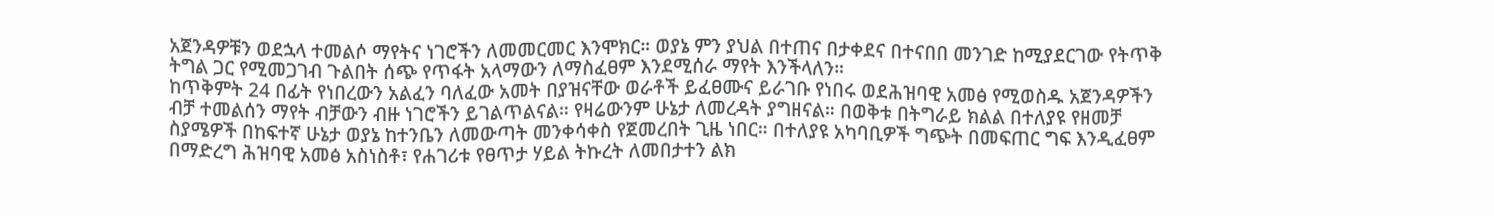አጀንዳዎቹን ወደኋላ ተመልሶ ማየትና ነገሮችን ለመመርመር እንሞክር። ወያኔ ምን ያህል በተጠና በታቀደና በተናበበ መንገድ ከሚያደርገው የትጥቅ ትግል ጋር የሚመጋገብ ጉልበት ሰጭ የጥፋት አላማውን ለማስፈፀም እንደሚሰራ ማየት እንችላለን።
ከጥቅምት 24 በፊት የነበረውን አልፈን ባለፈው አመት በያዝናቸው ወራቶች ይፈፀሙና ይራገቡ የነበሩ ወደሕዝባዊ አመፅ የሚወስዱ አጀንዳዎችን ብቻ ተመልሰን ማየት ብቻውን ብዙ ነገሮችን ይገልጥልናል። የዛሬውንም ሁኔታ ለመረዳት ያግዘናል። በወቅቱ በትግራይ ክልል በተለያዩ የዘመቻ ስያሜዎች በከፍተኛ ሁኔታ ወያኔ ከተንቤን ለመውጣት መንቀሳቀስ የጀመረበት ጊዜ ነበር። በተለያዩ አካባቢዎች ግጭት በመፍጠር ግፍ እንዲፈፀም በማድረግ ሕዝባዊ አመፅ አስነስቶ፣ የሐገሪቱ የፀጥታ ሃይል ትኩረት ለመበታተን ልክ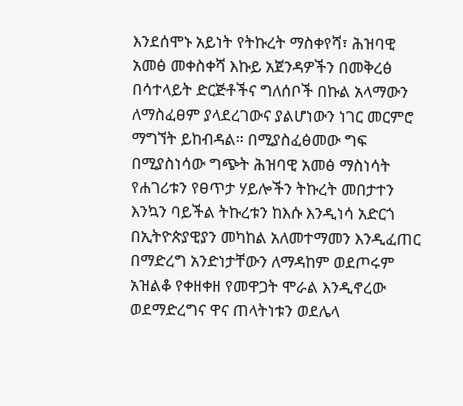እንደሰሞኑ አይነት የትኩረት ማስቀየሻ፣ ሕዝባዊ አመፅ መቀስቀሻ እኩይ አጀንዳዎችን በመቅረፅ በሳተላይት ድርጅቶችና ግለሰቦች በኩል አላማውን ለማስፈፀም ያላደረገውና ያልሆነውን ነገር መርምሮ ማግኘት ይከብዳል። በሚያስፈፅመው ግፍ በሚያስነሳው ግጭት ሕዝባዊ አመፅ ማስነሳት የሐገሪቱን የፀጥታ ሃይሎችን ትኩረት መበታተን እንኳን ባይችል ትኩረቱን ከእሱ እንዲነሳ አድርጎ በኢትዮጵያዊያን መካከል አለመተማመን እንዲፈጠር በማድረግ አንድነታቸውን ለማዳከም ወደጦሩም አዝልቆ የቀዘቀዘ የመዋጋት ሞራል እንዲኖረው ወደማድረግና ዋና ጠላትነቱን ወደሌላ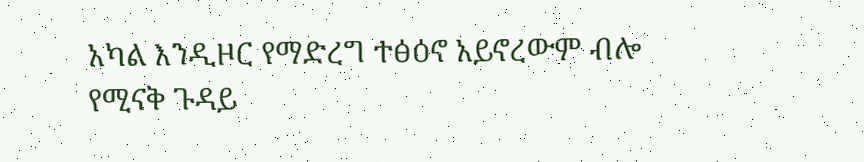አካል እንዲዞር የማድረግ ተፅዕኖ አይኖረውም ብሎ የሚናቅ ጉዳይ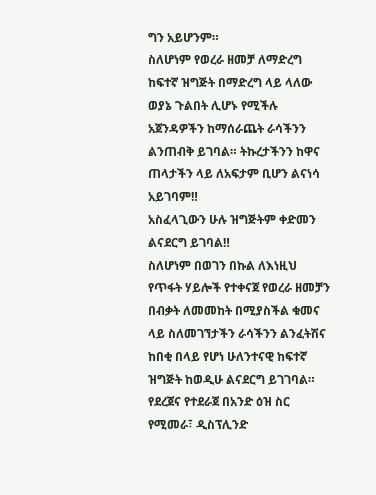ግን አይሆንም።
ስለሆነም የወረራ ዘመቻ ለማድረግ ከፍተኛ ዝግጅት በማድረግ ላይ ላለው ወያኔ ጉልበት ሊሆኑ የሚችሉ አጀንዳዎችን ከማሰራጨት ራሳችንን ልንጠብቅ ይገባል። ትኩረታችንን ከዋና ጠላታችን ላይ ለአፍታም ቢሆን ልናነሳ አይገባም‼
አስፈላጊውን ሁሉ ዝግጅትም ቀድመን ልናደርግ ይገባል‼
ስለሆነም በወገን በኩል ለእነዚህ የጥፋት ሃይሎች የተቀናጀ የወረራ ዘመቻን በብቃት ለመመከት በሚያስችል ቁመና ላይ ስለመገኘታችን ራሳችንን ልንፈትሽና ከበቂ በላይ የሆነ ሁለንተናዊ ከፍተኛ ዝግጅት ከወዲሁ ልናደርግ ይገገባል። የደረጀና የተደራጀ በአንድ ዕዝ ስር የሚመራ፣ ዲስፕሊንድ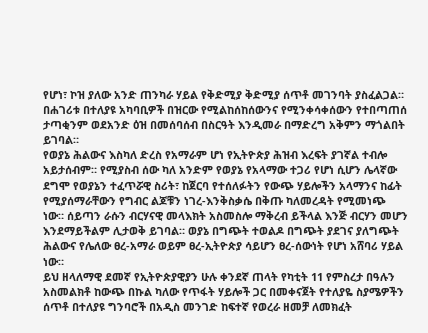የሆነ፣ ኮዝ ያለው አንድ ጠንካራ ሃይል የቅድሚያ ቅድሚያ ሰጥቶ መገንባት ያስፈልጋል። በሐገሪቱ በተለያዩ አካባቢዎች በዝርው የሚልከሰከሰውንና የሚንቀሳቀሰውን የተበጣጠሰ ታጣቂንም ወደአንድ ዕዝ በመሰባሰብ በስርዓት እንዲመራ በማድረግ አቅምን ማጎልበት ይገባል።
የወያኔ ሕልውና እስካለ ድረስ የአማራም ሆነ የኢትዮጵያ ሕዝብ እረፍት ያገኛል ተብሎ አይታሰብም። የሚያስብ ሰው ካለ አንድም የወያኔ የአላማው ተጋሪ የሆነ ሲሆን ሌላኛው ደግሞ የወያኔን ተፈጥሯዊ ስሪት፣ ከጀርባ የተሰለፉትን የውጭ ሃይሎችን አላማንና ከፊት የሚያሰማራቸውን የግብር ልጆቹን ነገረ-እንቅስቃሴ በቅጡ ካለመረዳት የሚመነጭ ነው። ሰይጣን ራሱን ብርሃናዊ መላእክት አስመስሎ ማቅረብ ይችላል እንጅ ብርሃን መሆን እንደማይችልም ሊታወቅ ይገባል። ወያኔ በግጭት ተወልዶ በግጭት ያደገና ያለግጭት ሕልውና የሌለው ፀረ-አማራ ወይም ፀረ-ኢትዮጵያ ሳይሆን ፀረ-ሰውነት የሆነ አሸባሪ ሃይል ነው።
ይህ ዘላለማዊ ደመኛ የኢትዮጵያዊያን ሁሉ ቀንደኛ ጠላት የካቲት 11 የምስረታ በዓሉን አስመልክቶ ከውጭ በኩል ካለው የጥፋት ሃይሎች ጋር በመቀናጀት የተለያዬ ስያሜዎችን ሰጥቶ በተለያዩ ግንባሮች በአዲስ መንገድ ከፍተኛ የወረራ ዘመቻ ለመክፈት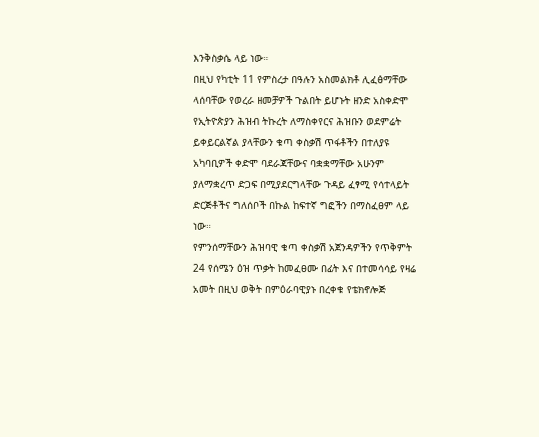እንቅስቃሴ ላይ ነው።
በዚህ የካቲት 11 የምስረታ በዓሉን አስመልክቶ ሊፈፅማቸው ላሰባቸው የወረራ ዘመቻዎች ጉልበት ይሆኑት ዘንድ አስቀድሞ የኢትዮጵያን ሕዝብ ትኩረት ለማስቀየርና ሕዝቡን ወደምሬት ይቀይርልኛል ያላቸውን ቁጣ ቀስቃሽ ጥፋቶችን በተለያዩ አካባቢዎች ቀድሞ ባደራጃቸውና ባቋቋማቸው አሁንም ያለማቋረጥ ድጋፍ በሚያደርግላቸው ጉዳይ ፈፃሚ የሳተላይት ድርጅቶችና ግለሰቦች በኩል ከፍተኛ ግፎችን በማስፈፀም ላይ ነው።
የምንሰማቸውን ሕዝባዊ ቁጣ ቀስቃሽ አጀንዳዎችን የጥቅምት 24 የሰሜን ዕዝ ጥቃት ከመፈፀሙ በፊት እና በተመሳሳይ የዛሬ አመት በዚህ ወቅት በምዕራባዊያኑ በረቀቁ የቴክኖሎጅ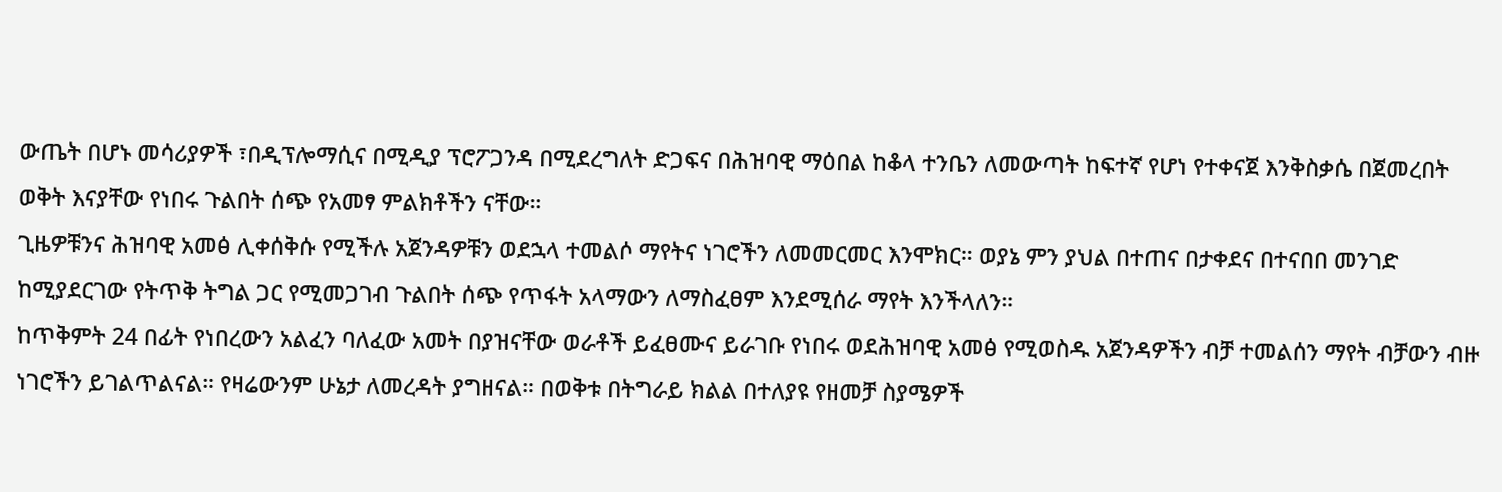ውጤት በሆኑ መሳሪያዎች ፣በዲፕሎማሲና በሚዲያ ፕሮፖጋንዳ በሚደረግለት ድጋፍና በሕዝባዊ ማዕበል ከቆላ ተንቤን ለመውጣት ከፍተኛ የሆነ የተቀናጀ እንቅስቃሴ በጀመረበት ወቅት እናያቸው የነበሩ ጉልበት ሰጭ የአመፃ ምልክቶችን ናቸው።
ጊዜዎቹንና ሕዝባዊ አመፅ ሊቀሰቅሱ የሚችሉ አጀንዳዎቹን ወደኋላ ተመልሶ ማየትና ነገሮችን ለመመርመር እንሞክር። ወያኔ ምን ያህል በተጠና በታቀደና በተናበበ መንገድ ከሚያደርገው የትጥቅ ትግል ጋር የሚመጋገብ ጉልበት ሰጭ የጥፋት አላማውን ለማስፈፀም እንደሚሰራ ማየት እንችላለን።
ከጥቅምት 24 በፊት የነበረውን አልፈን ባለፈው አመት በያዝናቸው ወራቶች ይፈፀሙና ይራገቡ የነበሩ ወደሕዝባዊ አመፅ የሚወስዱ አጀንዳዎችን ብቻ ተመልሰን ማየት ብቻውን ብዙ ነገሮችን ይገልጥልናል። የዛሬውንም ሁኔታ ለመረዳት ያግዘናል። በወቅቱ በትግራይ ክልል በተለያዩ የዘመቻ ስያሜዎች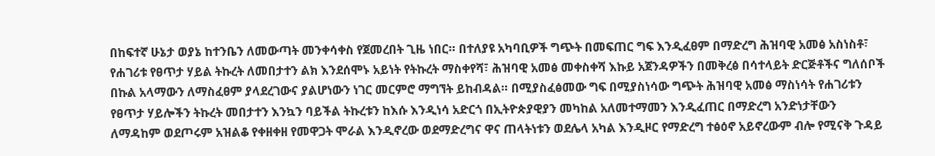በከፍተኛ ሁኔታ ወያኔ ከተንቤን ለመውጣት መንቀሳቀስ የጀመረበት ጊዜ ነበር። በተለያዩ አካባቢዎች ግጭት በመፍጠር ግፍ እንዲፈፀም በማድረግ ሕዝባዊ አመፅ አስነስቶ፣ የሐገሪቱ የፀጥታ ሃይል ትኩረት ለመበታተን ልክ እንደሰሞኑ አይነት የትኩረት ማስቀየሻ፣ ሕዝባዊ አመፅ መቀስቀሻ እኩይ አጀንዳዎችን በመቅረፅ በሳተላይት ድርጅቶችና ግለሰቦች በኩል አላማውን ለማስፈፀም ያላደረገውና ያልሆነውን ነገር መርምሮ ማግኘት ይከብዳል። በሚያስፈፅመው ግፍ በሚያስነሳው ግጭት ሕዝባዊ አመፅ ማስነሳት የሐገሪቱን የፀጥታ ሃይሎችን ትኩረት መበታተን እንኳን ባይችል ትኩረቱን ከእሱ እንዲነሳ አድርጎ በኢትዮጵያዊያን መካከል አለመተማመን እንዲፈጠር በማድረግ አንድነታቸውን ለማዳከም ወደጦሩም አዝልቆ የቀዘቀዘ የመዋጋት ሞራል እንዲኖረው ወደማድረግና ዋና ጠላትነቱን ወደሌላ አካል እንዲዞር የማድረግ ተፅዕኖ አይኖረውም ብሎ የሚናቅ ጉዳይ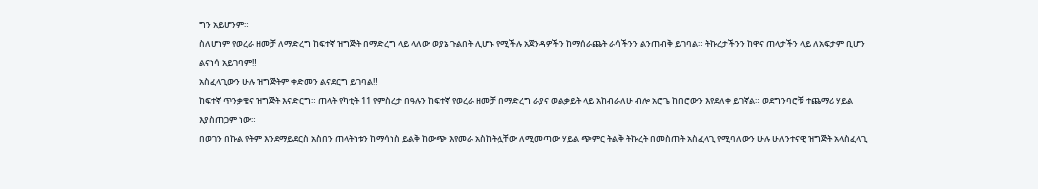ግን አይሆንም።
ስለሆነም የወረራ ዘመቻ ለማድረግ ከፍተኛ ዝግጅት በማድረግ ላይ ላለው ወያኔ ጉልበት ሊሆኑ የሚችሉ አጀንዳዎችን ከማሰራጨት ራሳችንን ልንጠብቅ ይገባል። ትኩረታችንን ከዋና ጠላታችን ላይ ለአፍታም ቢሆን ልናነሳ አይገባም‼
አስፈላጊውን ሁሉ ዝግጅትም ቀድመን ልናደርግ ይገባል‼
ከፍተኛ ጥንቃቄና ዝግጅት እናድርግ። ጠላት የካቲት 11 የምስረታ በዓሉን ከፍተኛ የወረራ ዘመቻ በማድረግ ራያና ወልቃይት ላይ አከብራለሁ ብሎ አሮጌ ከበሮውን እየደለቀ ይገኛል። ወደግንባሮቹ ተጨማሪ ሃይል እያስጠጋም ነው።
በወገን በኩል የትም እንደማይደርስ አስበን ጠላትነቱን ከማሳነስ ይልቅ ከውጭ እየመራ አስከትሏቸው ለሚመጣው ሃይል ጭምር ትልቅ ትኩረት በመስጠት አስፈላጊ የሚባለውን ሁሉ ሁለንተናዊ ዝግጅት አላስፈላጊ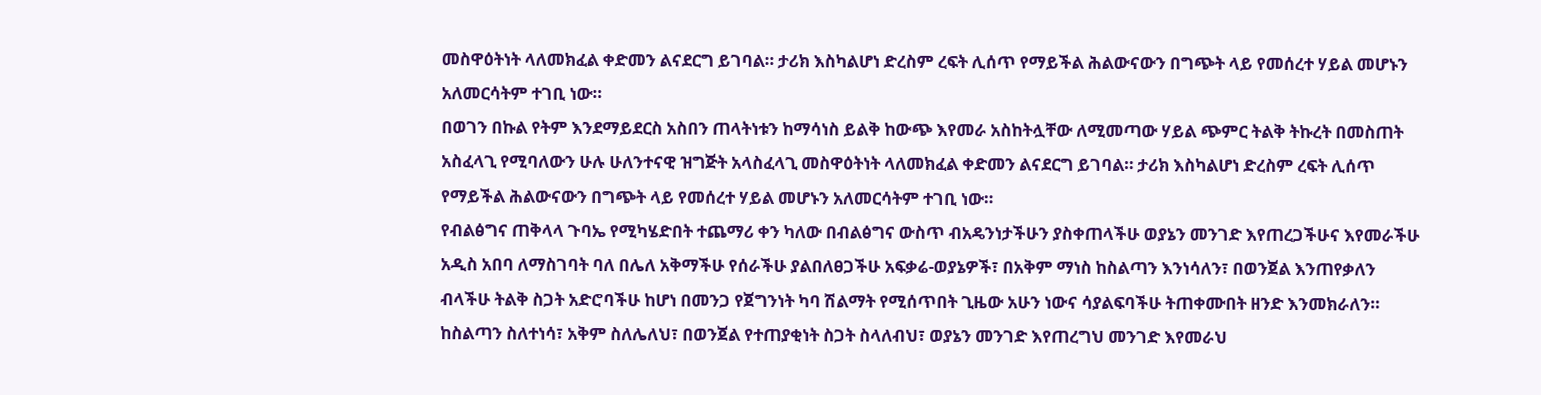መስዋዕትነት ላለመክፈል ቀድመን ልናደርግ ይገባል። ታሪክ እስካልሆነ ድረስም ረፍት ሊሰጥ የማይችል ሕልውናውን በግጭት ላይ የመሰረተ ሃይል መሆኑን አለመርሳትም ተገቢ ነው።
በወገን በኩል የትም እንደማይደርስ አስበን ጠላትነቱን ከማሳነስ ይልቅ ከውጭ እየመራ አስከትሏቸው ለሚመጣው ሃይል ጭምር ትልቅ ትኩረት በመስጠት አስፈላጊ የሚባለውን ሁሉ ሁለንተናዊ ዝግጅት አላስፈላጊ መስዋዕትነት ላለመክፈል ቀድመን ልናደርግ ይገባል። ታሪክ እስካልሆነ ድረስም ረፍት ሊሰጥ የማይችል ሕልውናውን በግጭት ላይ የመሰረተ ሃይል መሆኑን አለመርሳትም ተገቢ ነው።
የብልፅግና ጠቅላላ ጉባኤ የሚካሄድበት ተጨማሪ ቀን ካለው በብልፅግና ውስጥ ብአዴንነታችሁን ያስቀጠላችሁ ወያኔን መንገድ እየጠረጋችሁና እየመራችሁ አዲስ አበባ ለማስገባት ባለ በሌለ አቅማችሁ የሰራችሁ ያልበለፀጋችሁ አፍቃሬ-ወያኔዎች፣ በአቅም ማነስ ከስልጣን እንነሳለን፣ በወንጀል እንጠየቃለን ብላችሁ ትልቅ ስጋት አድሮባችሁ ከሆነ በመንጋ የጀግንነት ካባ ሽልማት የሚሰጥበት ጊዜው አሁን ነውና ሳያልፍባችሁ ትጠቀሙበት ዘንድ እንመክራለን።
ከስልጣን ስለተነሳ፣ አቅም ስለሌለህ፣ በወንጀል የተጠያቂነት ስጋት ስላለብህ፣ ወያኔን መንገድ እየጠረግህ መንገድ እየመራህ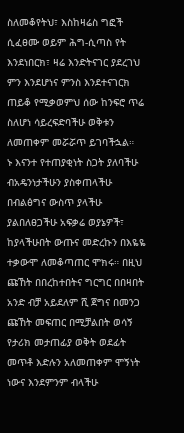ስለመቆየትህ፣ እስከዛሬስ ግፎች ሲፈፀሙ ወይም ሕግ-ሲጣስ የት እንደነበርክ፣ ዛሬ እንድትናገር ያደረገህ ምን እንደሆነና ምንስ እንደተናገርክ ጠይቆ የሚቃወምህ ሰው ከንፍሮ ጥሬ ስለሆነ ሳይረፍድባችሁ ወቅቱን ለመጠቀም መሯሯጥ ይገባችኋል።
ኑ እናንተ የተጠያቂነት ስጋት ያለባችሁ ብአዴንነታችሁን ያስቀጠላችሁ በብልፅግና ውስጥ ያላችሁ ያልበለፀጋችሁ አፍቃሬ ወያኔዎች፣ ከያላችሁበት ውጡና መድረኩን በእዬዬ ተቃውሞ ለመቆጣጠር ሞክሩ። በዚህ ጩኸት በበረከተበትና ግርግር በበዛበት አንድ ብቻ አይደለም ሺ ጀግና በመንጋ ጩኸት መፍጠር በሚቻልበት ወሳኝ የታሪክ መታጠፊያ ወቅት ወደፊት መጥቶ እድሉን አለመጠቀም ሞኝነት ነውና እንደምንም ብላችሁ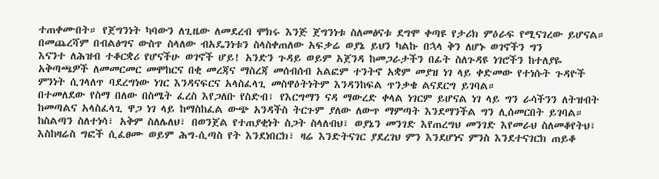ተጠቀሙበት። የጀግንነት ካባውን ለጊዜው ለመደረብ ሞክሩ እንጅ ጀግንነቱ ስለመፅናቱ ደግሞ ቀጣዩ የታሪክ ምዕራፍ የሚናገረው ይሆናል።
በመጨረሻም በብልፅግና ውስጥ ስላለው ብአዴንነቱን ስላስቀጠለው አፍቃሬ ወያኔ ይህን ካልኩ በኋላ ቅን ለሆኑ ወገኖችን ግን
እናንተ ለሕዝብ ተቆርቋሪ የሆናችሁ ወገኖች ሆይ! አንድን ጉዳይ ወይም አጀንዳ ከመጋራታችን በፊት ስለጉዳዩ ነገሮችን ከተለያዬ አቅጣጫዎች ለመመርመር መሞከርና በቂ መረጃና ማስረጃ መሰብሰብ አልፎም ተንትኖ አቋም መያዝ ነገ ላይ ቀድመው የተነሱት ጉዳዮች ምንነት ሲገላለጥ ባደረግነው ነገር እንዳናፍርና አላስፈላጊ መስዋዕትነትም እንዳንከፍል ጥንቃቄ ልናደርግ ይገባል።
በተመለደው የስማ በለው በስሜት ፈረስ እየጋለቡ የስድብ፣ የእርግማን ናዳ ማውረድ ቀላል ነገርም ይሆናል ነገ ላይ ግን ራሳችንን ለትዝብት ከመጣልና አላስፈላጊ ዋጋ ነገ ላይ ከማስከፈል ውጭ አንዳችስ ትርጉም ያለው ለውጥ ማምጣት እንደማንችል ግን ሊሰመርበት ይገባል።
ከስልጣን ስለተነሳ፣ አቅም ስለሌለህ፣ በወንጀል የተጠያቂነት ስጋት ስላለብህ፣ ወያኔን መንገድ እየጠረግህ መንገድ እየመራህ ስለመቆየትህ፣ እስከዛሬስ ግፎች ሲፈፀሙ ወይም ሕግ-ሲጣስ የት እንደነበርክ፣ ዛሬ እንድትናገር ያደረገህ ምን እንደሆነና ምንስ እንደተናገርክ ጠይቆ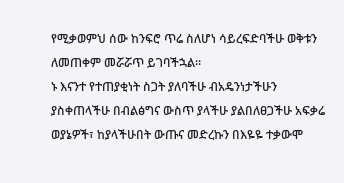የሚቃወምህ ሰው ከንፍሮ ጥሬ ስለሆነ ሳይረፍድባችሁ ወቅቱን ለመጠቀም መሯሯጥ ይገባችኋል።
ኑ እናንተ የተጠያቂነት ስጋት ያለባችሁ ብአዴንነታችሁን ያስቀጠላችሁ በብልፅግና ውስጥ ያላችሁ ያልበለፀጋችሁ አፍቃሬ ወያኔዎች፣ ከያላችሁበት ውጡና መድረኩን በእዬዬ ተቃውሞ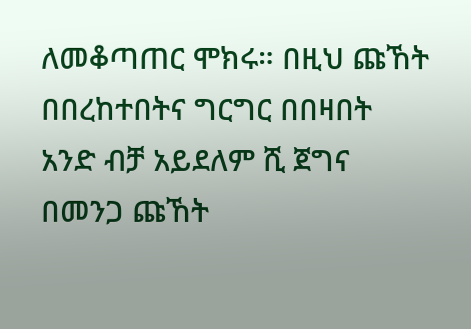ለመቆጣጠር ሞክሩ። በዚህ ጩኸት በበረከተበትና ግርግር በበዛበት አንድ ብቻ አይደለም ሺ ጀግና በመንጋ ጩኸት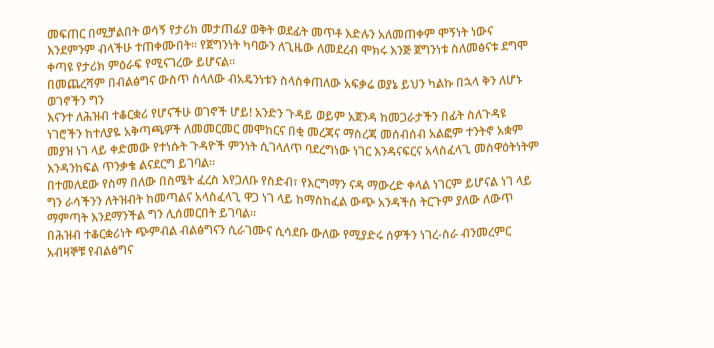መፍጠር በሚቻልበት ወሳኝ የታሪክ መታጠፊያ ወቅት ወደፊት መጥቶ እድሉን አለመጠቀም ሞኝነት ነውና እንደምንም ብላችሁ ተጠቀሙበት። የጀግንነት ካባውን ለጊዜው ለመደረብ ሞክሩ እንጅ ጀግንነቱ ስለመፅናቱ ደግሞ ቀጣዩ የታሪክ ምዕራፍ የሚናገረው ይሆናል።
በመጨረሻም በብልፅግና ውስጥ ስላለው ብአዴንነቱን ስላስቀጠለው አፍቃሬ ወያኔ ይህን ካልኩ በኋላ ቅን ለሆኑ ወገኖችን ግን
እናንተ ለሕዝብ ተቆርቋሪ የሆናችሁ ወገኖች ሆይ! አንድን ጉዳይ ወይም አጀንዳ ከመጋራታችን በፊት ስለጉዳዩ ነገሮችን ከተለያዬ አቅጣጫዎች ለመመርመር መሞከርና በቂ መረጃና ማስረጃ መሰብሰብ አልፎም ተንትኖ አቋም መያዝ ነገ ላይ ቀድመው የተነሱት ጉዳዮች ምንነት ሲገላለጥ ባደረግነው ነገር እንዳናፍርና አላስፈላጊ መስዋዕትነትም እንዳንከፍል ጥንቃቄ ልናደርግ ይገባል።
በተመለደው የስማ በለው በስሜት ፈረስ እየጋለቡ የስድብ፣ የእርግማን ናዳ ማውረድ ቀላል ነገርም ይሆናል ነገ ላይ ግን ራሳችንን ለትዝብት ከመጣልና አላስፈላጊ ዋጋ ነገ ላይ ከማስከፈል ውጭ አንዳችስ ትርጉም ያለው ለውጥ ማምጣት እንደማንችል ግን ሊሰመርበት ይገባል።
በሕዝብ ተቆርቋሪነት ጭምብል ብልፅግናን ሲራገሙና ሲሳደቡ ውለው የሚያድሩ ሰዎችን ነገረ-ስራ ብንመረምር አብዛኞቹ የብልፅግና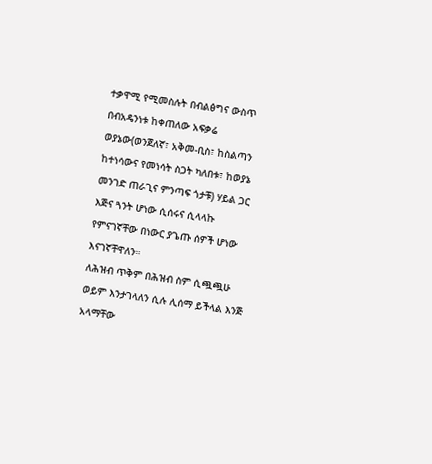ተቃዋሚ የሚመስሉት በብልፅግና ውስጥ በብአዴንነቱ ከቀጠለው አፍቃሬ ወያኔው(ወንጀለኛ፣ አቅመ-ቢስ፣ ከስልጣን ከተነሳውና የመነሳት ስጋት ካለበቱ፣ ከወያኔ መንገድ ጠራጊና ምንጣፍ ጎታቹ) ሃይል ጋር እጅና ጓንት ሆነው ሲሰሩና ሲላላኩ የምናገኛቸው በነውር ያጌጡ ሰዎች ሆነው እናገኛቸዋለን።
ለሕዝብ ጥቅም በሕዝብ ስም ሲጯጯሁ ወይም እንታገላለን ሲሉ ሊሰማ ይችላል እንጅ አላማቸው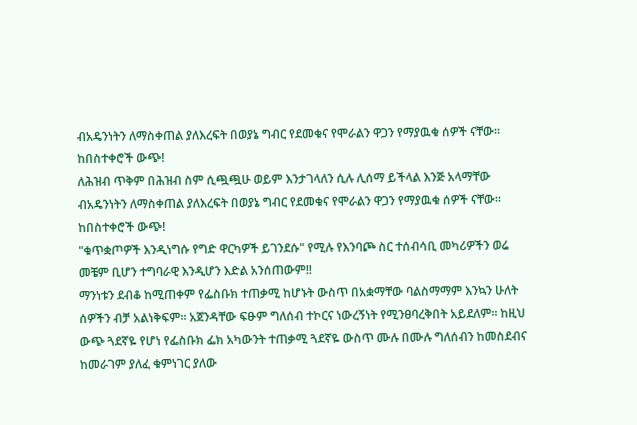ብአዴንነትን ለማስቀጠል ያለእረፍት በወያኔ ግብር የደመቁና የሞራልን ዋጋን የማያዉቁ ሰዎች ናቸው። ከበስተቀሮች ውጭ!
ለሕዝብ ጥቅም በሕዝብ ስም ሲጯጯሁ ወይም እንታገላለን ሲሉ ሊሰማ ይችላል እንጅ አላማቸው ብአዴንነትን ለማስቀጠል ያለእረፍት በወያኔ ግብር የደመቁና የሞራልን ዋጋን የማያዉቁ ሰዎች ናቸው። ከበስተቀሮች ውጭ!
"ቁጥቋጦዎች እንዲነግሱ የግድ ዋርካዎች ይገንደሱ" የሚሉ የእንባጮ ስር ተሰብሳቢ መካሪዎችን ወሬ መቼም ቢሆን ተግባራዊ እንዲሆን እድል አንሰጠውም‼
ማንነቱን ደብቆ ከሚጠቀም የፌስቡክ ተጠቃሚ ከሆኑት ውስጥ በአቋማቸው ባልስማማም እንኳን ሁለት ሰዎችን ብቻ አልነቅፍም። አጀንዳቸው ፍፁም ግለሰብ ተኮርና ነውረኝነት የሚንፀባረቅበት አይደለም። ከዚህ ውጭ ጓደኛዬ የሆነ የፌስቡክ ፌክ አካውንት ተጠቃሚ ጓደኛዬ ውስጥ ሙሉ በሙሉ ግለሰብን ከመስደብና ከመራገም ያለፈ ቁምነገር ያለው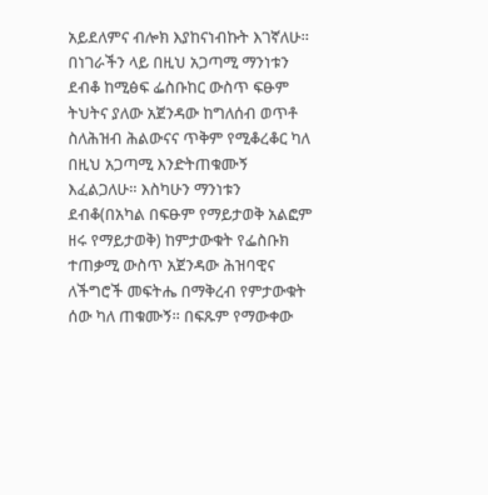አይደለምና ብሎክ እያከናነብኩት እገኛለሁ። በነገራችን ላይ በዚህ አጋጣሚ ማንነቱን ደብቆ ከሚፅፍ ፌስቡከር ውስጥ ፍፁም ትህትና ያለው አጀንዳው ከግለሰብ ወጥቶ ስለሕዝብ ሕልውናና ጥቅም የሚቆረቆር ካለ በዚህ አጋጣሚ እንድትጠቁሙኝ እፈልጋለሁ። እስካሁን ማንነቱን ደብቆ(በአካል በፍፁም የማይታወቅ አልፎም ዘሩ የማይታወቅ) ከምታውቁት የፌስቡክ ተጠቃሚ ውስጥ አጀንዳው ሕዝባዊና ለችግሮች መፍትሔ በማቅረብ የምታውቁት ሰው ካለ ጠቁሙኝ። በፍጹም የማውቀው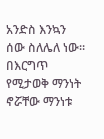አንድስ እንኳን ሰው ስለሌለ ነው። በእርግጥ የሚታወቅ ማንነት ኖሯቸው ማንነቱ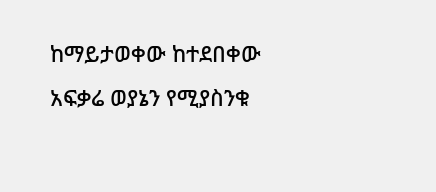ከማይታወቀው ከተደበቀው አፍቃሬ ወያኔን የሚያስንቁ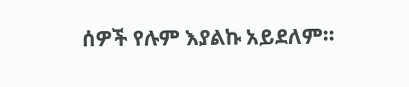ሰዎች የሉም እያልኩ አይደለም።